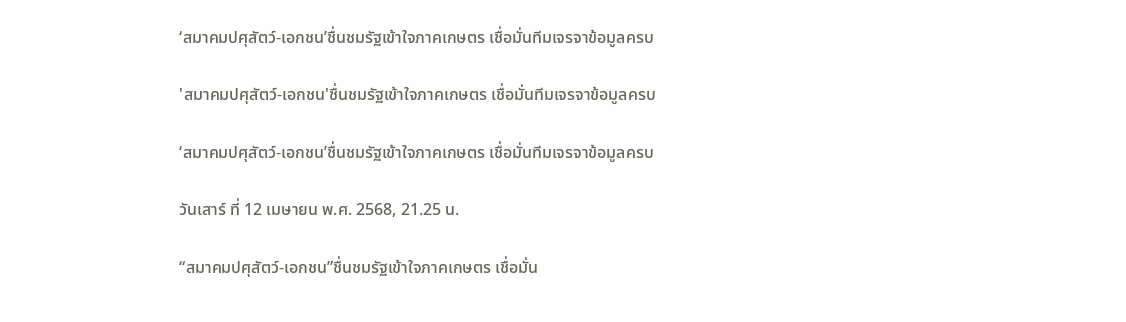‘สมาคมปศุสัตว์-เอกชน’ชื่นชมรัฐเข้าใจภาคเกษตร เชื่อมั่นทีมเจรจาข้อมูลครบ

'สมาคมปศุสัตว์-เอกชน'ชื่นชมรัฐเข้าใจภาคเกษตร เชื่อมั่นทีมเจรจาข้อมูลครบ

‘สมาคมปศุสัตว์-เอกชน’ชื่นชมรัฐเข้าใจภาคเกษตร เชื่อมั่นทีมเจรจาข้อมูลครบ

วันเสาร์ ที่ 12 เมษายน พ.ศ. 2568, 21.25 น.

“สมาคมปศุสัตว์-เอกชน”ชื่นชมรัฐเข้าใจภาคเกษตร เชื่อมั่น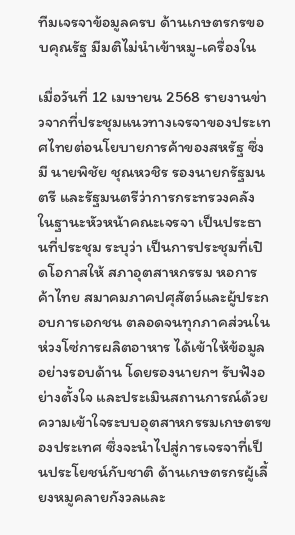ทีมเจรจาข้อมูลครบ ด้านเกษตรกรขอบคุณรัฐ มีมติไม่นำเข้าหมู-เครื่องใน

เมื่อวันที่ 12 เมษายน 2568 รายงานข่าวจากที่ประชุมแนวทางเจรจาของประเทศไทยต่อนโยบายการค้าของสหรัฐ ซึ่งมี นายพิชัย ชุณหวชิร รองนายกรัฐมนตรี และรัฐมนตรีว่าการกระทรวงคลัง ในฐานะหัวหน้าคณะเจรจา เป็นประธานที่ประชุม ระบุว่า เป็นการประชุมที่เปิดโอกาสให้ สภาอุตสาหกรรม หอการค้าไทย สมาคมภาคปศุสัตว์และผู้ประกอบการเอกชน ตลอดจนทุกภาคส่วนในห่วงโซ่การผลิตอาหาร ได้เข้าให้ข้อมูลอย่างรอบด้าน โดยรองนายกฯ รับฟังอย่างตั้งใจ และประเมินสถานการณ์ด้วยความเข้าใจระบบอุตสาหกรรมเกษตรของประเทศ ซึ่งจะนำไปสู่การเจรจาที่เป็นประโยชน์กับชาติ ด้านเกษตรกรผู้เลี้ยงหมูคลายกังวลและ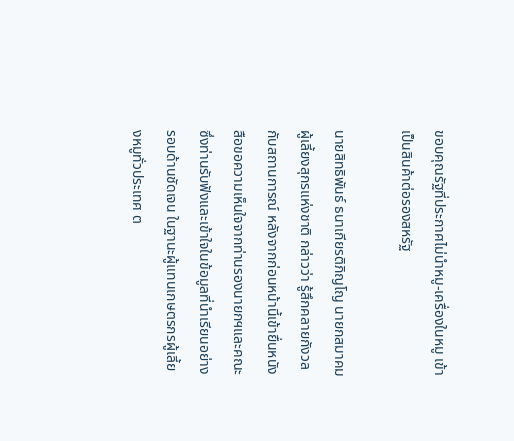ขอบคุณรัฐที่ประกาศไม่นำหมู-เครื่องในหมู เข้าเป็นสินค้าต่อรองสหรัฐ

นายสิทธิพันธ์ ธนาเกียรติภิญโญ นายกสมาคมผู้เลี้ยงสุกรแห่งชาติ กล่าวว่า รู้สึกคลายกังวลกับสถานการณ์ หลังจากก่อนหน้านี้เข้ายื่นหนังสือขอความเห็นใจจากท่านรองนายกฯและคณะ ซึ่งท่านรับฟังและเข้าใจในข้อมูลที่นำเรียนอย่างรอบด้านชัดเจน ในฐานะผู้แทนเกษตรกรผู้เลี้ยงหมูทั่วประเทศ ต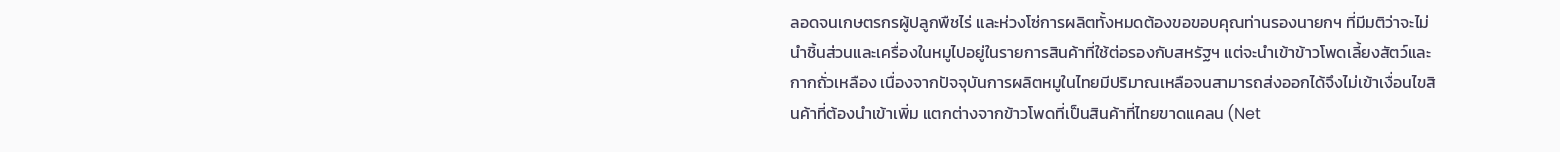ลอดจนเกษตรกรผู้ปลูกพืชไร่ และห่วงโซ่การผลิตทั้งหมดต้องขอขอบคุณท่านรองนายกฯ ที่มีมติว่าจะไม่นำชิ้นส่วนและเครื่องในหมูไปอยู่ในรายการสินค้าที่ใช้ต่อรองกับสหรัฐฯ แต่จะนำเข้าข้าวโพดเลี้ยงสัตว์และกากถั่วเหลือง เนื่องจากปัจจุบันการผลิตหมูในไทยมีปริมาณเหลือจนสามารถส่งออกได้จึงไม่เข้าเงื่อนไขสินค้าที่ต้องนำเข้าเพิ่ม แตกต่างจากข้าวโพดที่เป็นสินค้าที่ไทยขาดแคลน (Net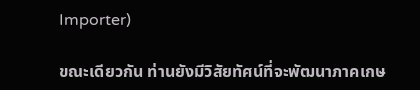Importer)

ขณะเดียวกัน ท่านยังมีวิสัยทัศน์ที่จะพัฒนาภาคเกษ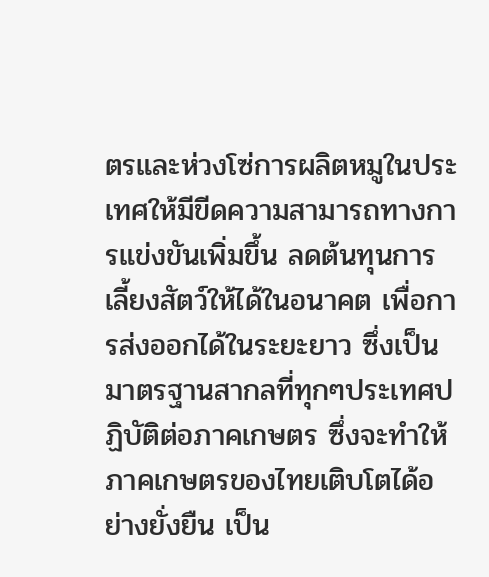ตรและห่วงโซ่การผลิตหมูในประเทศให้มีขีดความสามารถทางการแข่งขันเพิ่มขึ้น ลดต้นทุนการเลี้ยงสัตว์ให้ได้ในอนาคต เพื่อการส่งออกได้ในระยะยาว ซึ่งเป็นมาตรฐานสากลที่ทุกๆประเทศปฏิบัติต่อภาคเกษตร ซึ่งจะทำให้ภาคเกษตรของไทยเติบโตได้อย่างยั่งยืน เป็น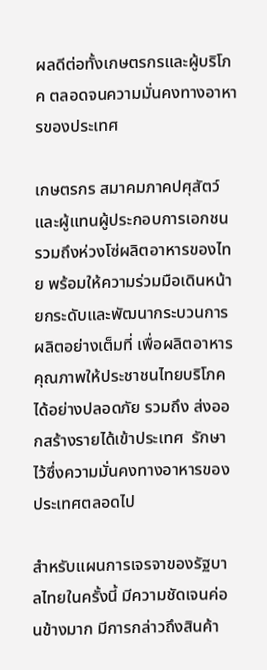ผลดีต่อทั้งเกษตรกรและผู้บริโภค ตลอดจนความมั่นคงทางอาหารของประเทศ

เกษตรกร สมาคมภาคปศุสัตว์ และผู้แทนผู้ประกอบการเอกชน รวมถึงห่วงโซ่ผลิตอาหารของไทย พร้อมให้ความร่วมมือเดินหน้ายกระดับและพัฒนากระบวนการผลิตอย่างเต็มที่ เพื่อผลิตอาหารคุณภาพให้ประชาชนไทยบริโภคได้อย่างปลอดภัย รวมถึง ส่งออกสร้างรายได้เข้าประเทศ  รักษาไว้ซึ่งความมั่นคงทางอาหารของประเทศตลอดไป

สำหรับแผนการเจรจาของรัฐบาลไทยในครั้งนี้ มีความชัดเจนค่อนข้างมาก มีการกล่าวถึงสินค้า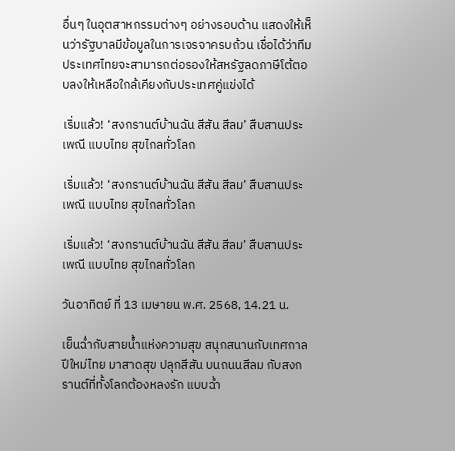อื่นๆ ในอุตสาหกรรมต่างๆ อย่างรอบด้าน แสดงให้เห็นว่ารัฐบาลมีข้อมูลในการเจรจาครบถ้วน เชื่อได้ว่าทีมประเทศไทยจะสามารถต่อรองให้สหรัฐลดภาษีโต้ตอบลงให้เหลือใกล้เคียงกับประเทศคู่แข่งได้

เริ่มแล้ว! ‘สงกรานต์บ้านฉัน สีสัน สีลม’ สืบสานประเพณี แบบไทย สุขไกลทั่วโลก

เริ่มแล้ว! ‘สงกรานต์บ้านฉัน สีสัน สีลม’ สืบสานประเพณี แบบไทย สุขไกลทั่วโลก

เริ่มแล้ว! ‘สงกรานต์บ้านฉัน สีสัน สีลม’ สืบสานประเพณี แบบไทย สุขไกลทั่วโลก

วันอาทิตย์ ที่ 13 เมษายน พ.ศ. 2568, 14.21 น.

เย็นฉ่ำกับสายน้ำแห่งความสุข สนุกสนานกับเทศกาลปีใหม่ไทย มาสาดสุข ปลุกสีสัน บนถนนสีลม กับสงกรานต์ที่ทั้งโลกต้องหลงรัก แบบฉ่ำ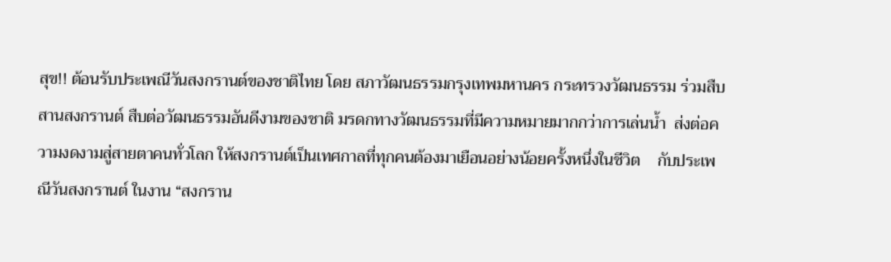สุข!! ต้อนรับประเพณีวันสงกรานต์ของชาติไทย โดย สภาวัฒนธรรมกรุงเทพมหานคร กระทรวงวัฒนธรรม ร่วมสืบสานสงกรานต์ สืบต่อวัฒนธรรมอันดีงามของชาติ มรดกทางวัฒนธรรมที่มีความหมายมากกว่าการเล่นน้ำ  ส่งต่อความงดงามสู่สายตาคนทั่วโลก ให้สงกรานต์เป็นเทศกาลที่ทุกคนต้องมาเยือนอย่างน้อยครั้งหนึ่งในชีวิต    กับประเพณีวันสงกรานต์ ในงาน “สงกราน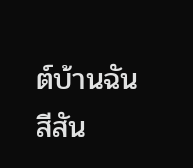ต์บ้านฉัน สีสัน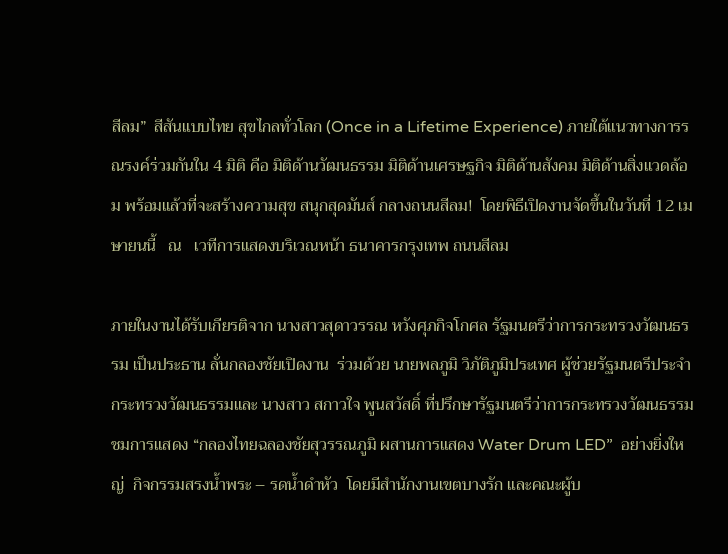สีลม”  สีสันแบบไทย สุขไกลทั่วโลก (Once in a Lifetime Experience) ภายใต้แนวทางการรณรงค์ร่วมกันใน 4 มิติ คือ มิติด้านวัฒนธรรม มิติด้านเศรษฐกิจ มิติด้านสังคม มิติด้านสิ่งแวดล้อม พร้อมแล้วที่จะสร้างความสุข สนุกสุดมันส์ กลางถนนสีลม!  โดยพิธีเปิดงานจัดขึ้นในวันที่ 12 เมษายนนี้   ณ   เวทีการแสดงบริเวณหน้า ธนาคารกรุงเทพ ถนนสีลม

ภายในงานได้รับเกียรติจาก นางสาวสุดาวรรณ หวังศุภกิจโกศล รัฐมนตรีว่าการกระทรวงวัฒนธรรม เป็นประธาน ลั่นกลองชัยเปิดงาน  ร่วมด้วย นายพลภูมิ วิภัติภูมิประเทศ ผู้ช่วยรัฐมนตรีประจำกระทรวงวัฒนธรรมและ นางสาว สกาวใจ พูนสวัสดิ์ ที่ปรึกษารัฐมนตรีว่าการกระทรวงวัฒนธรรม  ชมการแสดง “กลองไทยฉลองชัยสุวรรณภูมิ ผสานการแสดง Water Drum LED”  อย่างยิ่งใหญ่  กิจกรรมสรงน้ำพระ – รดน้ำดำหัว  โดยมีสำนักงานเขตบางรัก และคณะผู้บ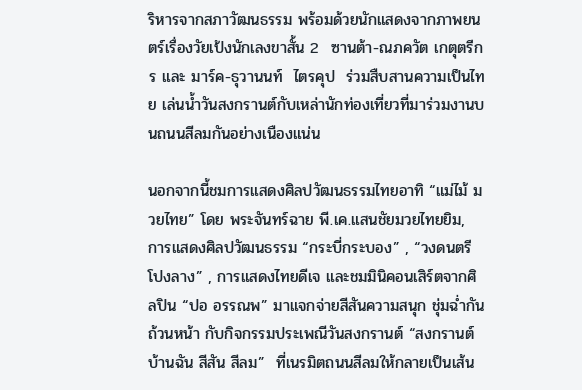ริหารจากสภาวัฒนธรรม พร้อมด้วยนักแสดงจากภาพยนตร์เรื่องวัยเป้งนักเลงขาสั้น 2  ซานต้า-ณภควัต เกตุตรีกร และ มาร์ค-ธุวานนท์  ไตรคุป  ร่วมสืบสานความเป็นไทย เล่นน้ำวันสงกรานต์กับเหล่านักท่องเที่ยวที่มาร่วมงานบนถนนสีลมกันอย่างเนืองแน่น

นอกจากนี้ชมการแสดงศิลปวัฒนธรรมไทยอาทิ “แม่ไม้ มวยไทย” โดย พระจันทร์ฉาย พี.เค.แสนชัยมวยไทยยิม, การแสดงศิลปวัฒนธรรม “กระบี่กระบอง” , “วงดนตรี โปงลาง” , การแสดงไทยดีเจ และชมมินิคอนเสิร์ตจากศิลปิน “ปอ อรรณพ” มาแจกจ่ายสีสันความสนุก ชุ่มฉ่ำกันถ้วนหน้า กับกิจกรรมประเพณีวันสงกรานต์ “สงกรานต์บ้านฉัน สีสัน สีลม”  ที่เนรมิตถนนสีลมให้กลายเป็นเส้น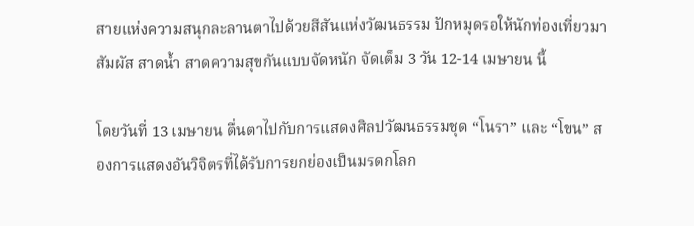สายแห่งความสนุกละลานตาไปด้วยสีสันแห่งวัฒนธรรม ปักหมุดรอให้นักท่องเที่ยวมาสัมผัส สาดน้ำ สาดความสุขกันแบบจัดหนัก จัดเต็ม 3 วัน 12-14 เมษายน นี้

โดยวันที่ 13 เมษายน ตื่นตาไปกับการแสดงศิลปวัฒนธรรมชุด “โนรา” และ “โขน” สองการแสดงอันวิจิตรที่ได้รับการยกย่องเป็นมรดกโลก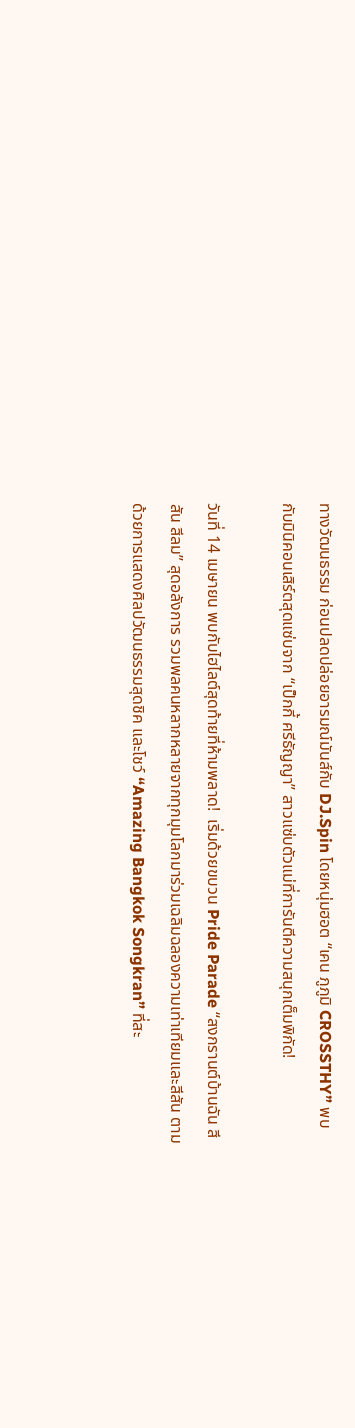ทางวัฒนธรรม ก่อนปลดปล่อยอารมณ์มันส์กับ DJ.Spin โดยหนุ่มฮอต “เคน ภูภูมิ CROSSTHY” พบกับมินิคอนเสิร์ตสุดแซ่บจาก “เป็กกี้ ศรีธัญญา” สาวแซ่บตัวแม่ที่การันตีความสนุกเต็มพิกัด!

วันที่ 14 เมษายน พบกับไฮไลต์สุดท้ายที่ห้ามพลาด!  เริ่มด้วยขบวน Pride Parade “สงกรานต์บ้านฉัน สีสัน สีลม” สุดอลังการ รวมพลคนหลากหลายจากทุกมุมโลกมาร่วมเฉลิมฉลองความเท่าเทียมและสีสัน ตามด้วยการแสดงศิลปวัฒนธรรมสุดชิค และโชว์ “Amazing Bangkok Songkran” ที่สะ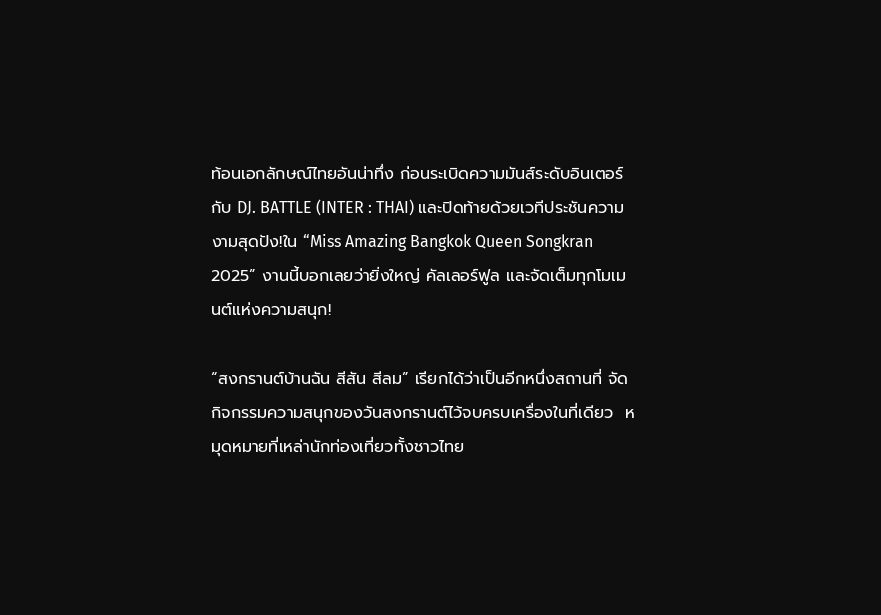ท้อนเอกลักษณ์ไทยอันน่าทึ่ง ก่อนระเบิดความมันส์ระดับอินเตอร์กับ DJ. BATTLE (INTER : THAI) และปิดท้ายด้วยเวทีประชันความงามสุดปัง!ใน “Miss Amazing Bangkok Queen Songkran 2025” งานนี้บอกเลยว่ายิ่งใหญ่ คัลเลอร์ฟูล และจัดเต็มทุกโมเมนต์แห่งความสนุก!

“สงกรานต์บ้านฉัน สีสัน สีลม” เรียกได้ว่าเป็นอีกหนึ่งสถานที่ จัดกิจกรรมความสนุกของวันสงกรานต์ไว้จบครบเครื่องในที่เดียว  หมุดหมายที่เหล่านักท่องเที่ยวทั้งชาวไทย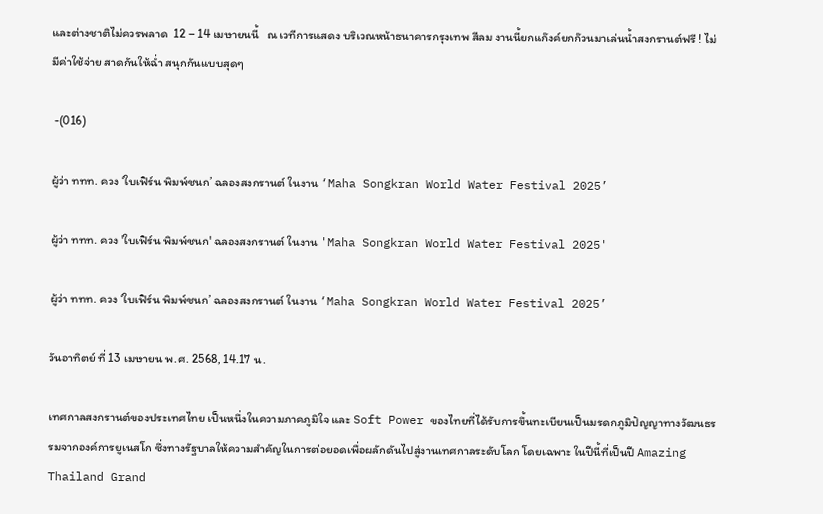และต่างชาติไม่ควรพลาด  12 – 14 เมษายนนี้   ณ เวทีการแสดง บริเวณหน้าธนาคารกรุงเทพ สีลม งานนี้ยกแก๊งค์ยกก๊วนมาเล่นน้ำสงกรานต์ฟรี ! ไม่มีค่าใช้จ่าย สาดกันให้ฉ่ำ สนุกกันแบบสุดๆ

 -(016)

ผู้ว่า ททท. ควง ‘ใบเฟิร์น พิมพ์ชนก’ ฉลองสงกรานต์ ในงาน ‘Maha Songkran World Water Festival 2025’

ผู้ว่า ททท. ควง 'ใบเฟิร์น พิมพ์ชนก' ฉลองสงกรานต์ ในงาน 'Maha Songkran World Water Festival 2025'

ผู้ว่า ททท. ควง ‘ใบเฟิร์น พิมพ์ชนก’ ฉลองสงกรานต์ ในงาน ‘Maha Songkran World Water Festival 2025’

วันอาทิตย์ ที่ 13 เมษายน พ.ศ. 2568, 14.17 น.

เทศกาลสงกรานต์ของประเทศไทย เป็นหนึ่งในความภาคภูมิใจ และ Soft Power ของไทยที่ได้รับการขึ้นทะเบียนเป็นมรดกภูมิปัญญาทางวัฒนธรรมจากองค์การยูเนสโก ซึ่งทางรัฐบาลให้ความสำคัญในการต่อยอดเพื่อผลักดันไปสู่งานเทศกาลระดับโลก โดยเฉพาะ ในปีนี้ที่เป็นปี Amazing Thailand Grand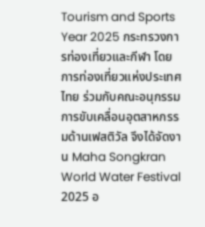Tourism and Sports Year 2025 กระทรวงการท่องเที่ยวและกีฬา โดยการท่องเที่ยวแห่งประเทศไทย ร่วมกับคณะอนุกรรมการขับเคลื่อนอุตสาหกรรมด้านเฟสติวัล จึงได้จัดงาน Maha Songkran World Water Festival 2025 อ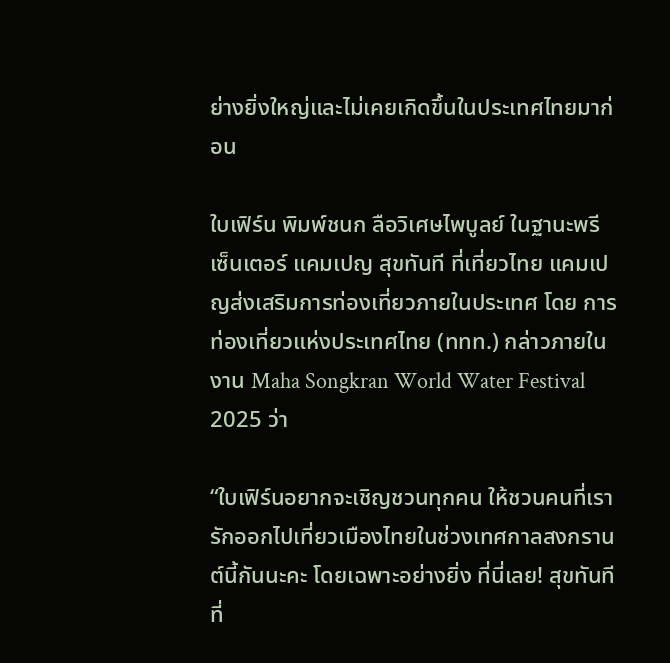ย่างยิ่งใหญ่และไม่เคยเกิดขึ้นในประเทศไทยมาก่อน

ใบเฟิร์น พิมพ์ชนก ลือวิเศษไพบูลย์ ในฐานะพรีเซ็นเตอร์ แคมเปญ สุขทันที ที่เที่ยวไทย แคมเปญส่งเสริมการท่องเที่ยวภายในประเทศ โดย การท่องเที่ยวแห่งประเทศไทย (ททท.) กล่าวภายในงาน Maha Songkran World Water Festival 2025 ว่า

“ใบเฟิร์นอยากจะเชิญชวนทุกคน ให้ชวนคนที่เรารักออกไปเที่ยวเมืองไทยในช่วงเทศกาลสงกรานต์นี้กันนะคะ โดยเฉพาะอย่างยิ่ง ที่นี่เลย! สุขทันที ที่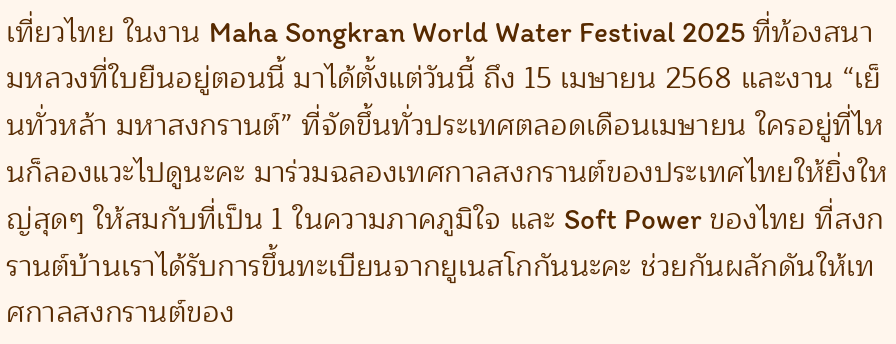เที่ยวไทย ในงาน Maha Songkran World Water Festival 2025 ที่ท้องสนามหลวงที่ใบยืนอยู่ตอนนี้ มาได้ตั้งแต่วันนี้ ถึง 15 เมษายน 2568 และงาน “เย็นทั่วหล้า มหาสงกรานต์” ที่จัดขึ้นทั่วประเทศตลอดเดือนเมษายน ใครอยู่ที่ไหนก็ลองแวะไปดูนะคะ มาร่วมฉลองเทศกาลสงกรานต์ของประเทศไทยให้ยิ่งใหญ่สุดๆ ให้สมกับที่เป็น 1 ในความภาคภูมิใจ และ Soft Power ของไทย ที่สงกรานต์บ้านเราได้รับการขึ้นทะเบียนจากยูเนสโกกันนะคะ ช่วยกันผลักดันให้เทศกาลสงกรานต์ของ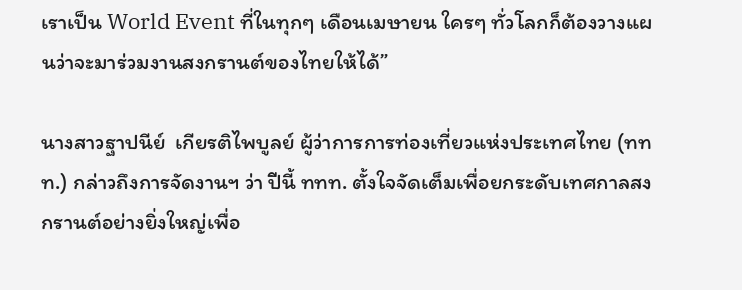เราเป็น World Event ที่ในทุกๆ เดือนเมษายน ใครๆ ทั่วโลกก็ต้องวางแผนว่าจะมาร่วมงานสงกรานต์ของไทยให้ได้”

นางสาวฐาปนีย์  เกียรติไพบูลย์ ผู้ว่าการการท่องเที่ยวแห่งประเทศไทย (ททท.) กล่าวถึงการจัดงานฯ ว่า ปีนี้ ททท. ตั้งใจจัดเต็มเพื่อยกระดับเทศกาลสงกรานต์อย่างยิ่งใหญ่เพื่อ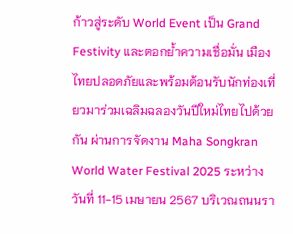ก้าวสู่ระดับ World Event เป็น Grand Festivity และตอกย้ำความเชื่อมั่น เมืองไทยปลอดภัยและพร้อมต้อนรับนักท่องเที่ยวมาร่วมเฉลิมฉลองวันปีใหม่ไทยไปด้วยกัน ผ่านการจัดงาน Maha Songkran World Water Festival 2025 ระหว่างวันที่ 11-15 เมษายน 2567 บริเวณถนนรา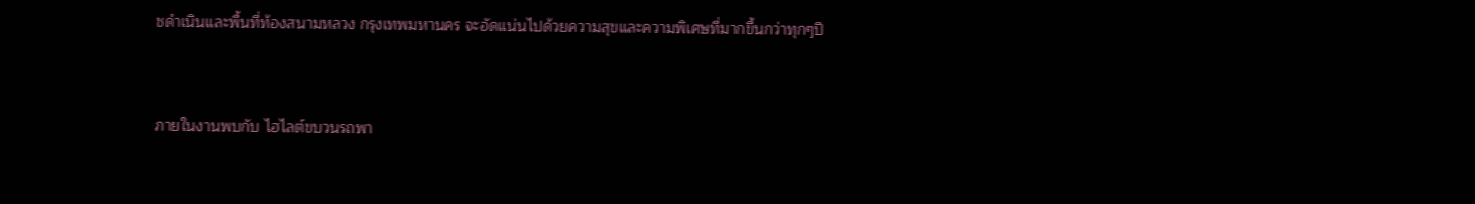ชดำเนินและพื้นที่ท้องสนามหลวง กรุงเทพมหานคร จะอัดแน่นไปด้วยความสุขและความพิเศษที่มากขึ้นกว่าทุกๆปี



ภายในงานพบกับ ไฮไลต์ขบวนรถพา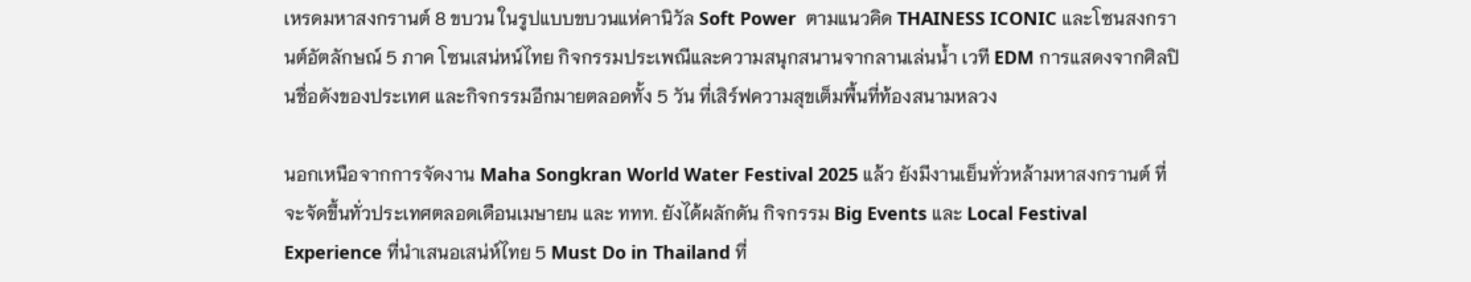เหรดมหาสงกรานต์ 8 ขบวน ในรูปแบบขบวนแห่คานิวัล Soft Power  ตามแนวคิด THAINESS ICONIC และโซนสงกรานต์อัตลักษณ์ 5 ภาค โซนเสน่หน์ไทย กิจกรรมประเพณีและความสนุกสนานจากลานเล่นน้ำ เวที EDM การแสดงจากศิลปินชื่อดังของประเทศ และกิจกรรมอีกมายตลอดทั้ง 5 วัน ที่เสิร์ฟความสุขเต็มพื้นที่ท้องสนามหลวง

นอกเหนือจากการจัดงาน Maha Songkran World Water Festival 2025 แล้ว ยังมีงานเย็นทั่วหล้ามหาสงกรานต์ ที่จะจัดขึ้นทั่วประเทศตลอดเดือนเมษายน และ ททท. ยังได้ผลักดัน กิจกรรม Big Events และ Local Festival Experience ที่นำเสนอเสน่ห์ไทย 5 Must Do in Thailand ที่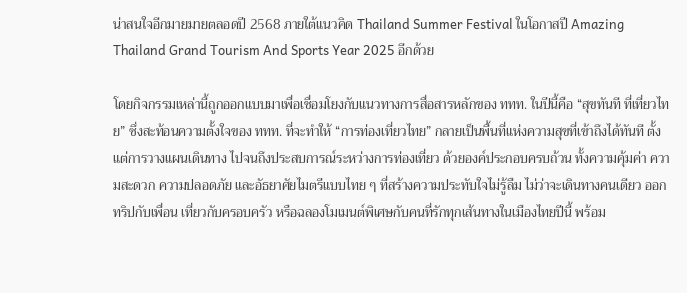น่าสนใจอีกมายมายตลอดปี 2568 ภายใต้แนวคิด Thailand Summer Festival ในโอกาสปี Amazing Thailand Grand Tourism And Sports Year 2025 อีกด้วย

โดยกิจกรรมเหล่านี้ถูกออกแบบมาเพื่อเชื่อมโยงกับแนวทางการสื่อสารหลักของ ททท. ในปีนี้คือ “สุขทันที ที่เที่ยวไทย” ซึ่งสะท้อนความตั้งใจของ ททท. ที่จะทำให้ “การท่องเที่ยวไทย” กลายเป็นพื้นที่แห่งความสุขที่เข้าถึงได้ทันที ตั้งแต่การวางแผนเดินทาง ไปจนถึงประสบการณ์ระหว่างการท่องเที่ยว ด้วยองค์ประกอบครบถ้วน ทั้งความคุ้มค่า ความสะดวก ความปลอดภัย และอัธยาศัยไมตรีแบบไทย ๆ ที่สร้างความประทับใจไม่รู้ลืม ไม่ว่าจะเดินทางคนเดียว ออกทริปกับเพื่อน เที่ยวกับครอบครัว หรือฉลองโมเมนต์พิเศษกับคนที่รักทุกเส้นทางในเมืองไทยปีนี้ พร้อม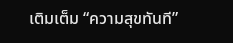เติมเต็ม “ความสุขทันที”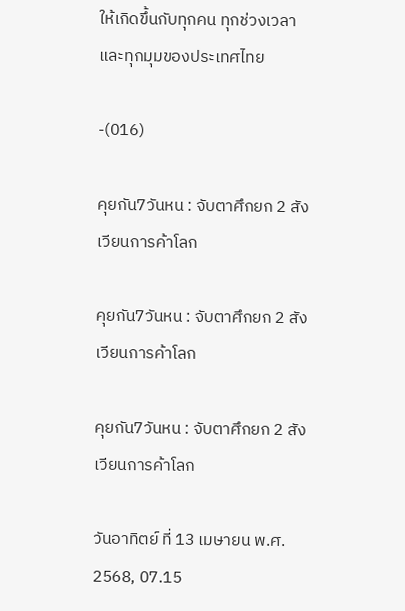ให้เกิดขึ้นกับทุกคน ทุกช่วงเวลา และทุกมุมของประเทศไทย

-(016)

คุยกัน7วันหน : จับตาศึกยก 2 สังเวียนการค้าโลก

คุยกัน7วันหน : จับตาศึกยก 2 สังเวียนการค้าโลก

คุยกัน7วันหน : จับตาศึกยก 2 สังเวียนการค้าโลก

วันอาทิตย์ ที่ 13 เมษายน พ.ศ. 2568, 07.15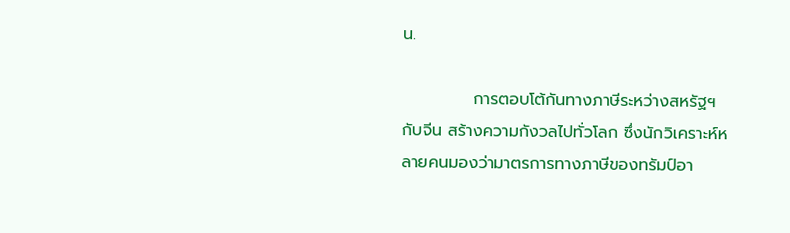น.

            การตอบโต้กันทางภาษีระหว่างสหรัฐฯ กับจีน สร้างความกังวลไปทั่วโลก ซึ่งนักวิเคราะห์หลายคนมองว่ามาตรการทางภาษีของทรัมป์อา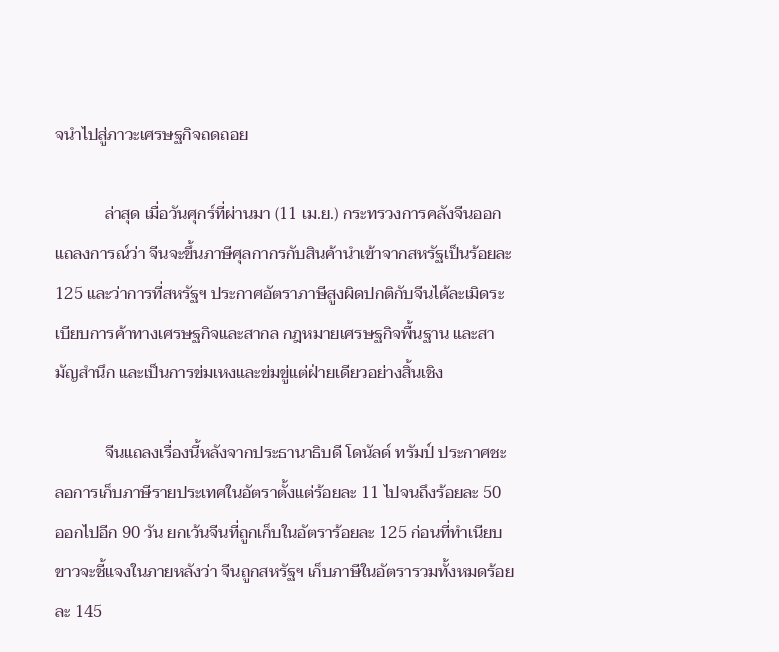จนำไปสู่ภาวะเศรษฐกิจถดถอย

            ล่าสุด เมื่อวันศุกร์ที่ผ่านมา (11 เม.ย.) กระทรวงการคลังจีนออกแถลงการณ์ว่า จีนจะขึ้นภาษีศุลกากรกับสินค้านำเข้าจากสหรัฐเป็นร้อยละ 125 และว่าการที่สหรัฐฯ ประกาศอัตราภาษีสูงผิดปกติกับจีนได้ละเมิดระเบียบการค้าทางเศรษฐกิจและสากล กฎหมายเศรษฐกิจพื้นฐาน และสามัญสำนึก และเป็นการข่มเหงและข่มขู่แต่ฝ่ายเดียวอย่างสิ้นเชิง

            จีนแถลงเรื่องนี้หลังจากประธานาธิบดี โดนัลด์ ทรัมป์ ประกาศชะลอการเก็บภาษีรายประเทศในอัตราตั้งแต่ร้อยละ 11 ไปจนถึงร้อยละ 50 ออกไปอีก 90 วัน ยกเว้นจีนที่ถูกเก็บในอัตราร้อยละ 125 ก่อนที่ทำเนียบขาวจะชี้แจงในภายหลังว่า จีนถูกสหรัฐฯ เก็บภาษีในอัตรารวมทั้งหมดร้อยละ 145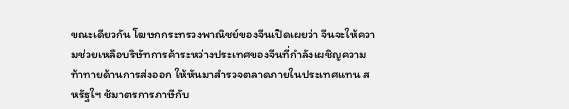ขณะเดียวกัน โฆษกกระทรวงพาณิชย์ของจีนเปิดเผยว่า จีนจะให้ความช่วยเหลือบริษัทการค้าระหว่างประเทศของจีนที่กำลังเผชิญความท้าทายด้านการส่งออก ให้หันมาสำรวจตลาดภายในประเทศแทน สหรัฐใฯ ช้มาตรการภาษีกับ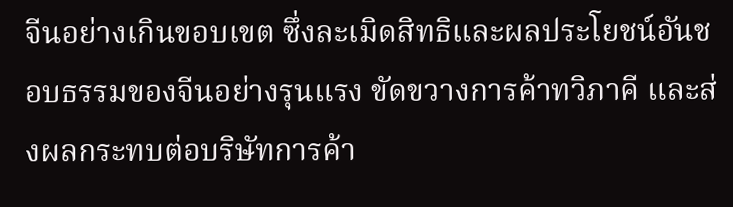จีนอย่างเกินขอบเขต ซึ่งละเมิดสิทธิและผลประโยชน์อันชอบธรรมของจีนอย่างรุนแรง ขัดขวางการค้าทวิภาคี และส่งผลกระทบต่อบริษัทการค้า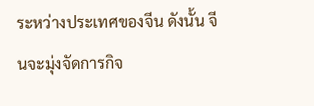ระหว่างประเทศของจีน ดังนั้น จีนจะมุ่งจัดการกิจ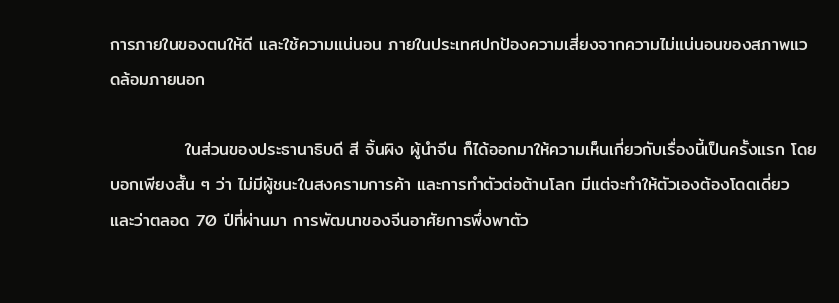การภายในของตนให้ดี และใช้ความแน่นอน ภายในประเทศปกป้องความเสี่ยงจากความไม่แน่นอนของสภาพแวดล้อมภายนอก

            ในส่วนของประธานาธิบดี สี จิ้นผิง ผู้นำจีน ก็ได้ออกมาให้ความเห็นเกี่ยวกับเรื่องนี้เป็นครั้งแรก โดยบอกเพียงสั้น ๆ ว่า ไม่มีผู้ชนะในสงครามการค้า และการทำตัวต่อต้านโลก มีแต่จะทำให้ตัวเองต้องโดดเดี่ยว และว่าตลอด 70 ปีที่ผ่านมา การพัฒนาของจีนอาศัยการพึ่งพาตัว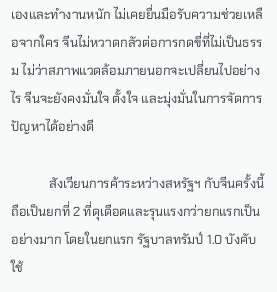เองและทำงานหนัก ไม่เคยยื่นมือรับความช่วยเหลือจากใคร จีนไม่หวาดกลัวต่อการกดขี่ที่ไม่เป็นธรรม ไม่ว่าสภาพแวดล้อมภายนอกจะเปลี่ยนไปอย่างไร จีนจะยังคงมั่นใจ ตั้งใจ และมุ่งมั่นในการจัดการปัญหาได้อย่างดี

            สังเวียนการค้าระหว่างสหรัฐฯ กับจีนครั้งนี้ ถือเป็นยกที่ 2 ที่ดุเดือดและรุนแรงกว่ายกแรกเป็นอย่างมาก โดยในยกแรก รัฐบาลทรัมป์ 1.0 บังคับใช้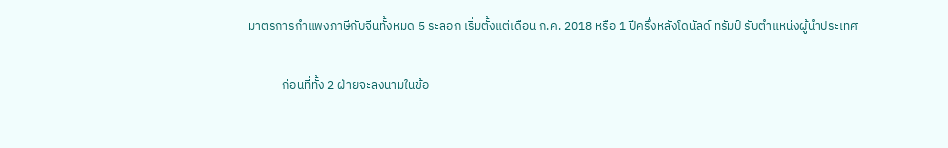มาตรการกำแพงภาษีกับจีนทั้งหมด 5 ระลอก เริ่มตั้งแต่เดือน ก.ค. 2018 หรือ 1 ปีครึ่งหลังโดนัลด์ ทรัมป์ รับตำแหน่งผู้นำประเทศ

            ก่อนที่ทั้ง 2 ฝ่ายจะลงนามในข้อ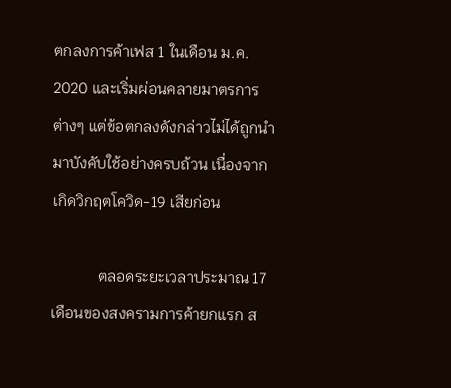ตกลงการค้าเฟส 1 ในเดือน ม.ค. 2020 และเริ่มผ่อนคลายมาตรการต่างๆ แต่ข้อตกลงดังกล่าวไม่ได้ถูกนำมาบังคับใช้อย่างครบถ้วน เนื่องจากเกิดวิกฤตโควิด-19 เสียก่อน

            ตลอดระยะเวลาประมาณ 17 เดือนของสงครามการค้ายกแรก ส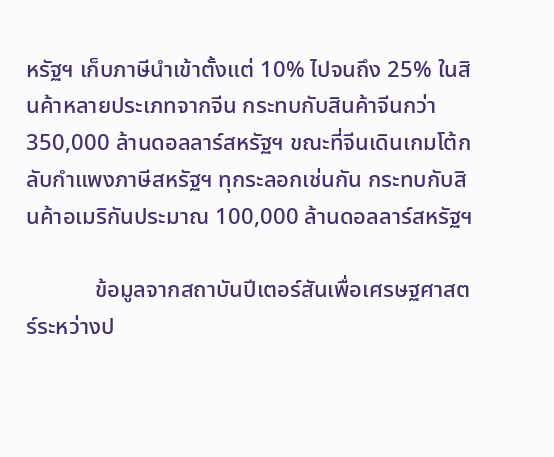หรัฐฯ เก็บภาษีนำเข้าตั้งแต่ 10% ไปจนถึง 25% ในสินค้าหลายประเภทจากจีน กระทบกับสินค้าจีนกว่า 350,000 ล้านดอลลาร์สหรัฐฯ ขณะที่จีนเดินเกมโต้กลับกำแพงภาษีสหรัฐฯ ทุกระลอกเช่นกัน กระทบกับสินค้าอเมริกันประมาณ 100,000 ล้านดอลลาร์สหรัฐฯ

            ข้อมูลจากสถาบันปีเตอร์สันเพื่อเศรษฐศาสตร์ระหว่างป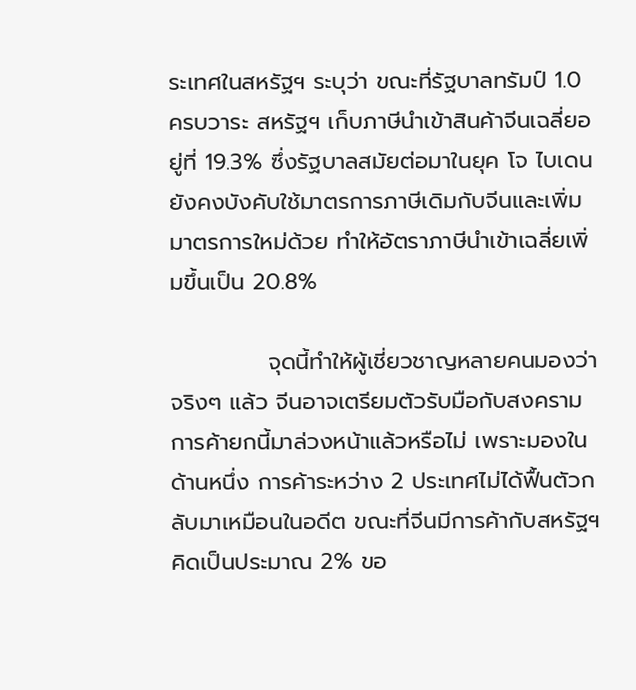ระเทศในสหรัฐฯ ระบุว่า ขณะที่รัฐบาลทรัมป์ 1.0 ครบวาระ สหรัฐฯ เก็บภาษีนำเข้าสินค้าจีนเฉลี่ยอยู่ที่ 19.3% ซึ่งรัฐบาลสมัยต่อมาในยุค โจ ไบเดน ยังคงบังคับใช้มาตรการภาษีเดิมกับจีนและเพิ่มมาตรการใหม่ด้วย ทำให้อัตราภาษีนำเข้าเฉลี่ยเพิ่มขึ้นเป็น 20.8%

            จุดนี้ทำให้ผู้เชี่ยวชาญหลายคนมองว่า จริงๆ แล้ว จีนอาจเตรียมตัวรับมือกับสงครามการค้ายกนี้มาล่วงหน้าแล้วหรือไม่ เพราะมองในด้านหนึ่ง การค้าระหว่าง 2 ประเทศไม่ได้ฟื้นตัวกลับมาเหมือนในอดีต ขณะที่จีนมีการค้ากับสหรัฐฯ คิดเป็นประมาณ 2% ขอ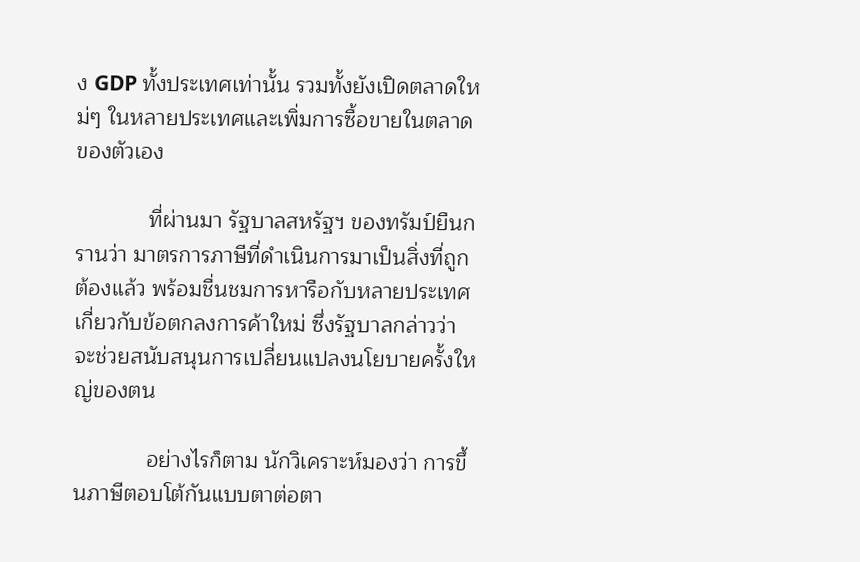ง GDP ทั้งประเทศเท่านั้น รวมทั้งยังเปิดตลาดใหม่ๆ ในหลายประเทศและเพิ่มการซื้อขายในตลาดของตัวเอง

            ที่ผ่านมา รัฐบาลสหรัฐฯ ของทรัมป์ยืนกรานว่า มาตรการภาษีที่ดำเนินการมาเป็นสิ่งที่ถูกต้องแล้ว พร้อมชื่นชมการหารือกับหลายประเทศเกี่ยวกับข้อตกลงการค้าใหม่ ซึ่งรัฐบาลกล่าวว่า จะช่วยสนับสนุนการเปลี่ยนแปลงนโยบายครั้งใหญ่ของตน

            อย่างไรก็ตาม นักวิเคราะห์มองว่า การขึ้นภาษีตอบโต้กันแบบตาต่อตา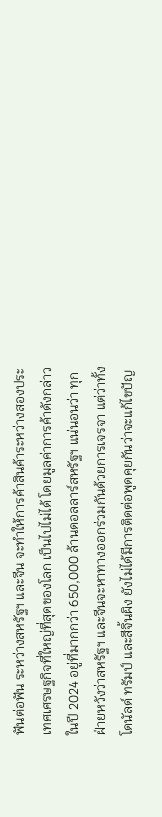ฟันต่อฟัน ระหว่างสหรัฐฯ และจีน จะทำให้การค้าสินค้าระหว่างสองประเทศเศรษฐกิจที่ใหญ่ที่สุดของโลก เป็นไปไม่ได้ โดยมูลค่าการค้าดังกล่าวในปี 2024 อยู่ที่มากกว่า 650,000 ล้านดอลลาร์สหรัฐฯ แน่นอนว่า ทุกฝ่ายหวังว่าสหรัฐฯ และจีนจะหาทางออกร่วมกันด้วยการเจรจา แต่ว่าทั้งโดนัลด์ ทรัมป์ และสีจิ้นผิง ยังไม่ได้มีการติดต่อพูดคุยกันว่าจะแก้ไขปัญ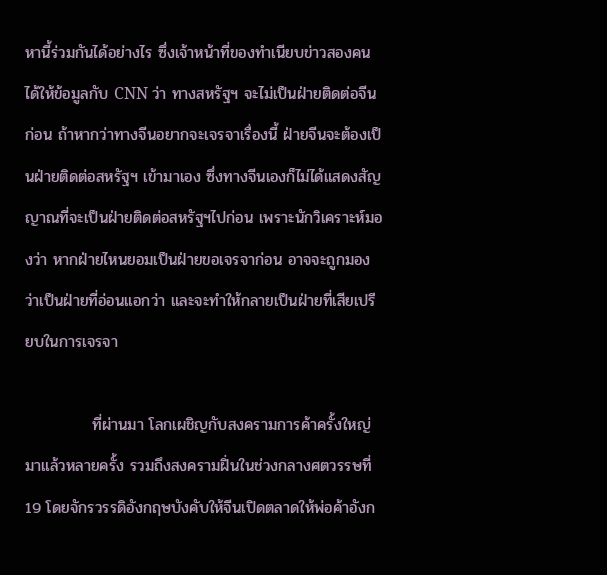หานี้ร่วมกันได้อย่างไร ซึ่งเจ้าหน้าที่ของทำเนียบข่าวสองคนได้ให้ข้อมูลกับ CNN ว่า ทางสหรัฐฯ จะไม่เป็นฝ่ายติดต่อจีนก่อน ถ้าหากว่าทางจีนอยากจะเจรจาเรื่องนี้ ฝ่ายจีนจะต้องเป็นฝ่ายติดต่อสหรัฐฯ เข้ามาเอง ซึ่งทางจีนเองก็ไม่ได้แสดงสัญญาณที่จะเป็นฝ่ายติดต่อสหรัฐฯไปก่อน เพราะนักวิเคราะห์มองว่า หากฝ่ายไหนยอมเป็นฝ่ายขอเจรจาก่อน อาจจะถูกมองว่าเป็นฝ่ายที่อ่อนแอกว่า และจะทำให้กลายเป็นฝ่ายที่เสียเปรียบในการเจรจา

            ที่ผ่านมา โลกเผชิญกับสงครามการค้าครั้งใหญ่มาแล้วหลายครั้ง รวมถึงสงครามฝิ่นในช่วงกลางศตวรรษที่ 19 โดยจักรวรรดิอังกฤษบังคับให้จีนเปิดตลาดให้พ่อค้าอังก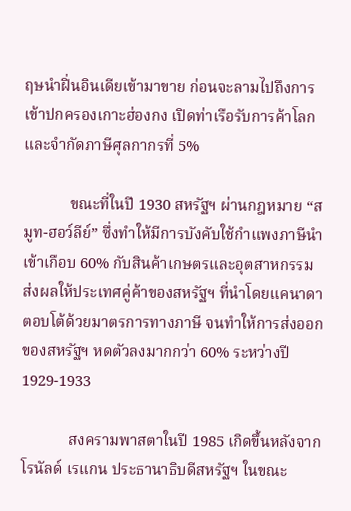ฤษนำฝิ่นอินเดียเข้ามาขาย ก่อนจะลามไปถึงการเข้าปกครองเกาะฮ่องกง เปิดท่าเรือรับการค้าโลกและจำกัดภาษีศุลกากรที่ 5%

            ขณะที่ในปี 1930 สหรัฐฯ ผ่านกฎหมาย “สมูท-ฮอว์ลีย์” ซึ่งทำให้มีการบังคับใช้กำแพงภาษีนำเข้าเกือบ 60% กับสินค้าเกษตรและอุตสาหกรรม ส่งผลให้ประเทศคู่ค้าของสหรัฐฯ ที่นำโดยแคนาดา ตอบโต้ด้วยมาตรการทางภาษี จนทำให้การส่งออกของสหรัฐฯ หดตัวลงมากกว่า 60% ระหว่างปี 1929-1933

            สงครามพาสตาในปี 1985 เกิดขึ้นหลังจาก โรนัลด์ เรแกน ประธานาธิบดีสหรัฐฯ ในขณะ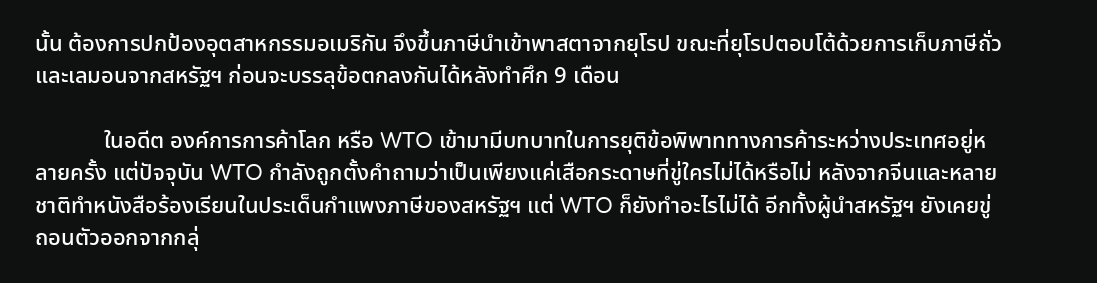นั้น ต้องการปกป้องอุตสาหกรรมอเมริกัน จึงขึ้นภาษีนำเข้าพาสตาจากยุโรป ขณะที่ยุโรปตอบโต้ด้วยการเก็บภาษีถั่วและเลมอนจากสหรัฐฯ ก่อนจะบรรลุข้อตกลงกันได้หลังทำศึก 9 เดือน

            ในอดีต องค์การการค้าโลก หรือ WTO เข้ามามีบทบาทในการยุติข้อพิพาททางการค้าระหว่างประเทศอยู่หลายครั้ง แต่ปัจจุบัน WTO กำลังถูกตั้งคำถามว่าเป็นเพียงแค่เสือกระดาษที่ขู่ใครไม่ได้หรือไม่ หลังจากจีนและหลายชาติทำหนังสือร้องเรียนในประเด็นกำแพงภาษีของสหรัฐฯ แต่ WTO ก็ยังทำอะไรไม่ได้ อีกทั้งผู้นำสหรัฐฯ ยังเคยขู่ถอนตัวออกจากกลุ่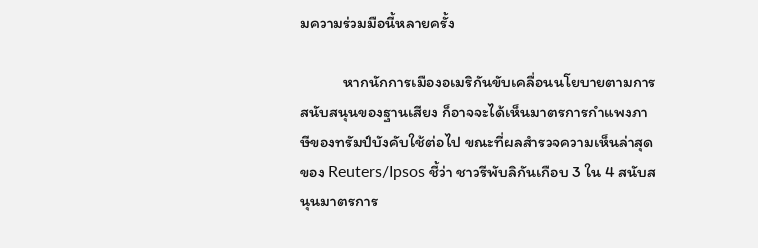มความร่วมมือนี้หลายครั้ง

            หากนักการเมืองอเมริกันขับเคลื่อนนโยบายตามการสนับสนุนของฐานเสียง ก็อาจจะได้เห็นมาตรการกำแพงภาษีของทรัมป์บังคับใช้ต่อไป ขณะที่ผลสำรวจความเห็นล่าสุดของ Reuters/Ipsos ชี้ว่า ชาวรีพับลิกันเกือบ 3 ใน 4 สนับสนุนมาตรการ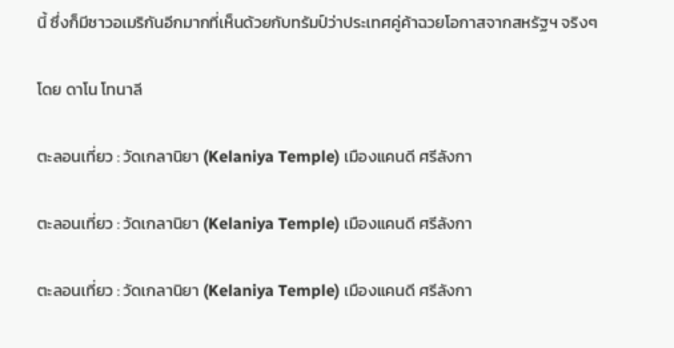นี้ ซึ่งก็มีชาวอเมริกันอีกมากที่เห็นด้วยกับทรัมป์ว่าประเทศคู่ค้าฉวยโอกาสจากสหรัฐฯ จริงๆ

โดย ดาโน โทนาลี

ตะลอนเที่ยว : วัดเกลานิยา (Kelaniya Temple) เมืองแคนดี ศรีลังกา

ตะลอนเที่ยว : วัดเกลานิยา (Kelaniya Temple) เมืองแคนดี ศรีลังกา

ตะลอนเที่ยว : วัดเกลานิยา (Kelaniya Temple) เมืองแคนดี ศรีลังกา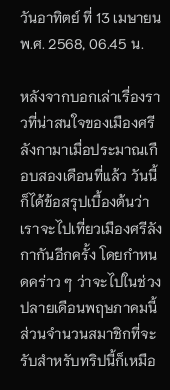วันอาทิตย์ ที่ 13 เมษายน พ.ศ. 2568, 06.45 น.

หลังจากบอกเล่าเรื่องราวที่น่าสนใจของเมืองศรีลังกามาเมื่อประมาณเกือบสองเดือนที่แล้ว วันนี้ก็ได้ข้อสรุปเบื้องต้นว่า เราจะไปเที่ยวเมืองศรีลังกากันอีกครั้ง โดยกำหนดคร่าว ๆ ว่าจะไปในช่วงปลายเดือนพฤษภาคมนี้ ส่วนจำนวนสมาชิกที่จะรับสำหรับทริปนี้ก็เหมือ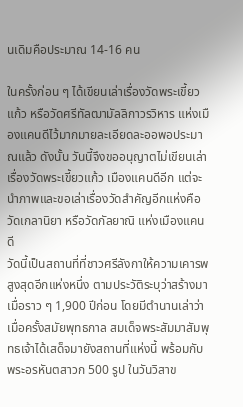นเดิมคือประมาณ 14-16 คน

ในครั้งก่อน ๆ ได้เขียนเล่าเรื่องวัดพระเขี้ยวแก้ว หรือวัดศรีทัลฒามัลลิกาวรวิหาร แห่งเมืองแคนดีไว้มากมายละเอียดละออพอประมาณแล้ว ดังนั้น วันนี้จึงขออนุญาตไม่เขียนเล่าเรื่องวัดพระเขี้ยวแก้ว เมืองแคนดีอีก แต่จะนำภาพและขอเล่าเรื่องวัดสำคัญอีกแห่งคือวัดเกลานิยา หรือวัดกัลยาณิ แห่งเมืองแคนดี
วัดนี้เป็นสถานที่ที่ชาวศรีลังกาให้ความเคารพสูงสุดอีกแห่งหนึ่ง ตามประวัติระบุว่าสร้างมาเมื่อราว ๆ 1,900 ปีก่อน โดยมีตำนานเล่าว่าเมื่อครั้งสมัยพุทธกาล สมเด็จพระสัมมาสัมพุทธเจ้าได้เสด็จมายังสถานที่แห่งนี้ พร้อมกับพระอรหันตสาวก 500 รูป ในวันวิสาข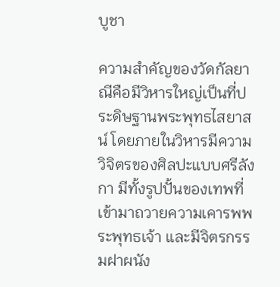บูชา

ความสำคัญของวัดกัลยาณีคือมีวิหารใหญ่เป็นที่ประดิษฐานพระพุทธไสยาสน์ โดยภายในวิหารมีความวิจิตรของศิลปะแบบศรีลังกา มีทั้งรูปปั้นของเทพที่เข้ามาถวายความเคารพพระพุทธเจ้า และมีจิตรกรรมฝาผนัง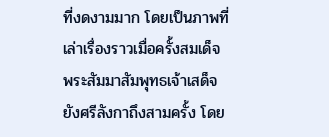ที่งดงามมาก โดยเป็นภาพที่เล่าเรื่องราวเมื่อครั้งสมเด็จพระสัมมาสัมพุทธเจ้าเสด็จยังศรีลังกาถึงสามครั้ง โดย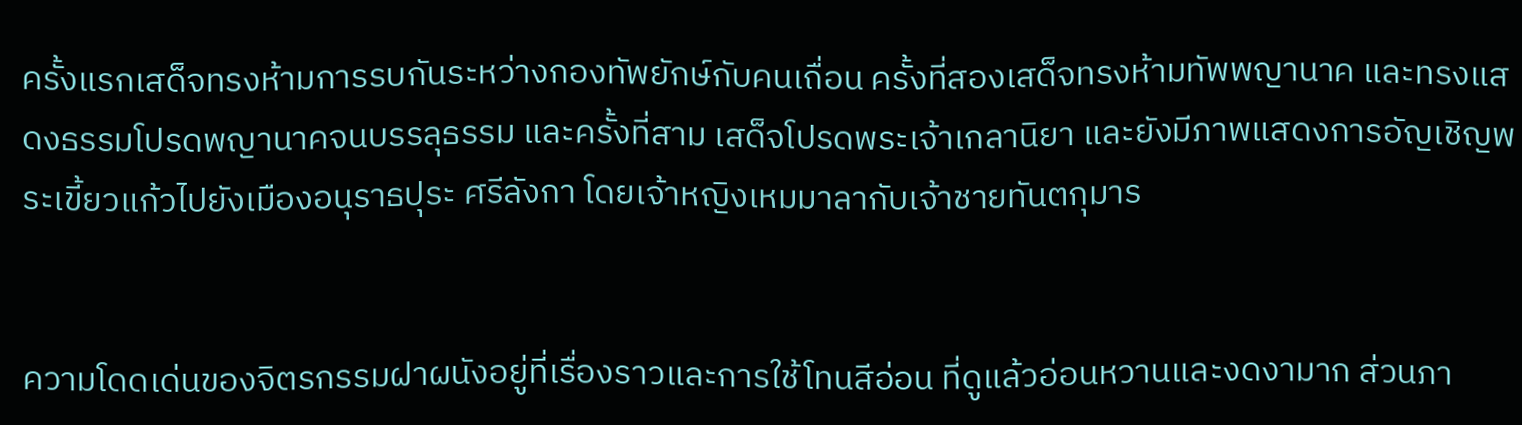ครั้งแรกเสด็จทรงห้ามการรบกันระหว่างกองทัพยักษ์กับคนเถื่อน ครั้งที่สองเสด็จทรงห้ามทัพพญานาค และทรงแสดงธรรมโปรดพญานาคจนบรรลุธรรม และครั้งที่สาม เสด็จโปรดพระเจ้าเกลานิยา และยังมีภาพแสดงการอัญเชิญพระเขี้ยวแก้วไปยังเมืองอนุราธปุระ ศรีลังกา โดยเจ้าหญิงเหมมาลากับเจ้าชายทันตกุมาร


ความโดดเด่นของจิตรกรรมฝาผนังอยู่ที่เรื่องราวและการใช้โทนสีอ่อน ที่ดูแล้วอ่อนหวานและงดงามาก ส่วนภา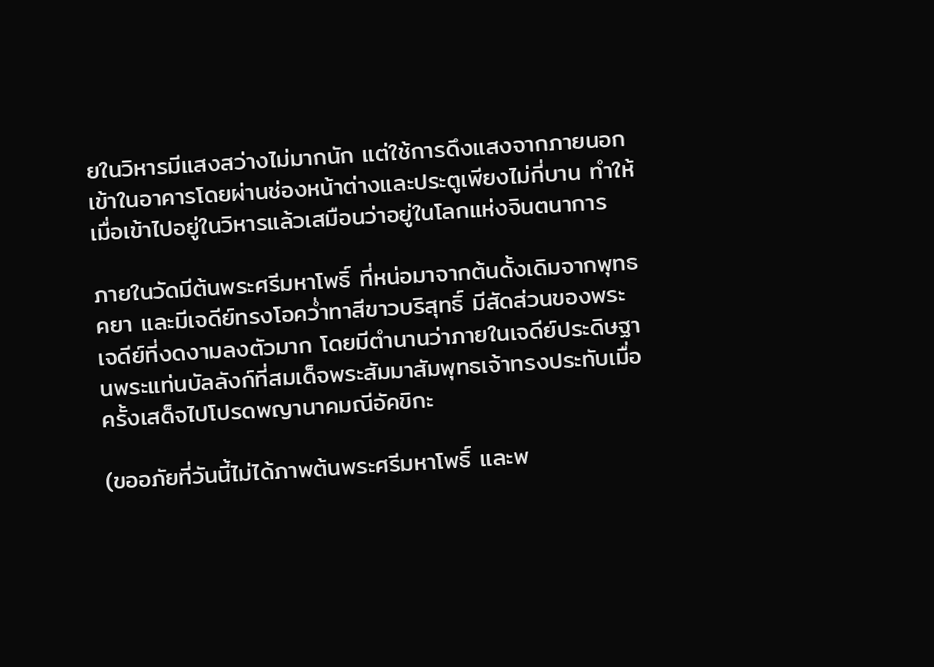ยในวิหารมีแสงสว่างไม่มากนัก แต่ใช้การดึงแสงจากภายนอกเข้าในอาคารโดยผ่านช่องหน้าต่างและประตูเพียงไม่กี่บาน ทำให้เมื่อเข้าไปอยู่ในวิหารแล้วเสมือนว่าอยู่ในโลกแห่งจินตนาการ

ภายในวัดมีต้นพระศรีมหาโพธิ์ ที่หน่อมาจากต้นดั้งเดิมจากพุทธคยา และมีเจดีย์ทรงโอคว่ำทาสีขาวบริสุทธิ์ มีสัดส่วนของพระเจดีย์ที่งดงามลงตัวมาก โดยมีตำนานว่าภายในเจดีย์ประดิษฐานพระแท่นบัลลังก์ที่สมเด็จพระสัมมาสัมพุทธเจ้าทรงประทับเมื่อครั้งเสด็จไปโปรดพญานาคมณีอัคขิกะ

(ขออภัยที่วันนี้ไม่ได้ภาพต้นพระศรีมหาโพธิ์ และพ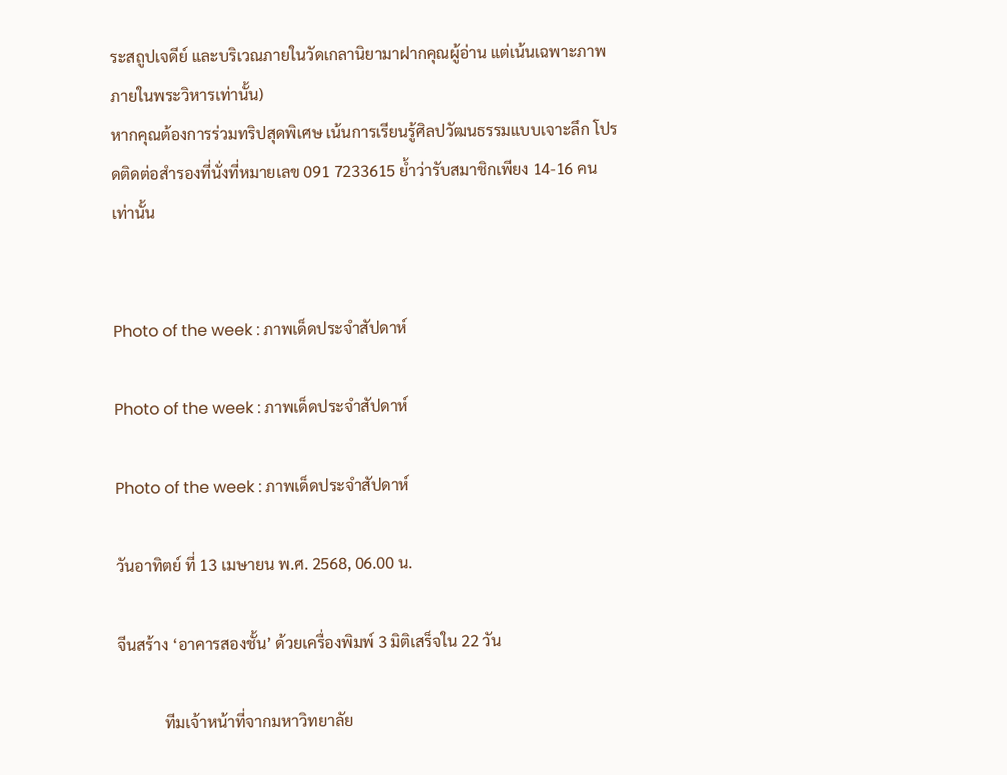ระสถูปเจดีย์ และบริเวณภายในวัดเกลานิยามาฝากคุณผู้อ่าน แต่เน้นเฉพาะภาพภายในพระวิหารเท่านั้น)
หากคุณต้องการร่วมทริปสุดพิเศษ เน้นการเรียนรู้ศิลปวัฒนธรรมแบบเจาะลึก โปรดติดต่อสำรองที่นั่งที่หมายเลข 091 7233615 ย้ำว่ารับสมาชิกเพียง 14-16 คนเท่านั้น


Photo of the week : ภาพเด็ดประจำสัปดาห์

Photo of the week : ภาพเด็ดประจำสัปดาห์

Photo of the week : ภาพเด็ดประจำสัปดาห์

วันอาทิตย์ ที่ 13 เมษายน พ.ศ. 2568, 06.00 น.

จีนสร้าง ‘อาคารสองชั้น’ ด้วยเครื่องพิมพ์ 3 มิติเสร็จใน 22 วัน

            ทีมเจ้าหน้าที่จากมหาวิทยาลัย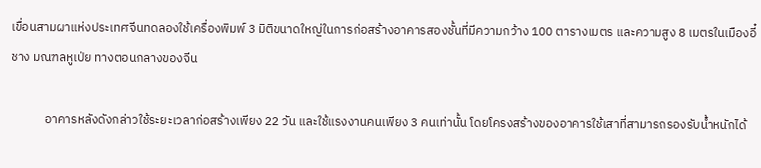เขื่อนสามผาแห่งประเทศจีนทดลองใช้เครื่องพิมพ์ 3 มิติขนาดใหญ่ในการก่อสร้างอาคารสองชั้นที่มีความกว้าง 100 ตารางเมตร และความสูง 8 เมตรในเมืองอี๋ชาง มณฑลหูเป่ย ทางตอนกลางของจีน

            อาคารหลังดังกล่าวใช้ระยะเวลาก่อสร้างเพียง 22 วัน และใช้แรงงานคนเพียง 3 คนเท่านั้น โดยโครงสร้างของอาคารใช้เสาที่สามารถรองรับน้ำหนักได้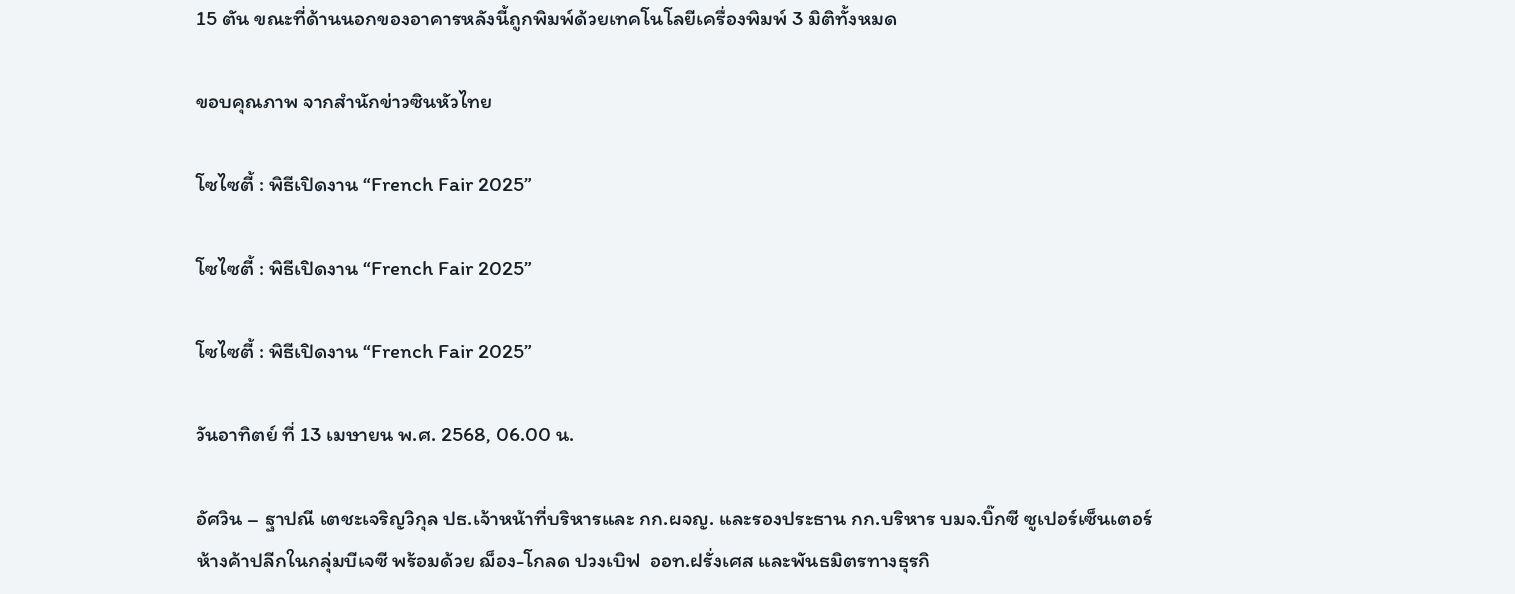15 ตัน ขณะที่ด้านนอกของอาคารหลังนี้ถูกพิมพ์ด้วยเทคโนโลยีเครื่องพิมพ์ 3 มิติทั้งหมด

ขอบคุณภาพ จากสำนักข่าวซินหัวไทย

โซไซตี้ : พิธีเปิดงาน “French Fair 2025”

โซไซตี้ : พิธีเปิดงาน “French Fair 2025”

โซไซตี้ : พิธีเปิดงาน “French Fair 2025”

วันอาทิตย์ ที่ 13 เมษายน พ.ศ. 2568, 06.00 น.

อัศวิน – ฐาปณี เตชะเจริญวิกุล ปธ.เจ้าหน้าที่บริหารและ กก.ผจญ. และรองประธาน กก.บริหาร บมจ.บิ๊กซี ซูเปอร์เซ็นเตอร์ ห้างค้าปลีกในกลุ่มบีเจซี พร้อมด้วย ฌ็อง-โกลด ปวงเบิฟ  ออท.ฝรั่งเศส และพันธมิตรทางธุรกิ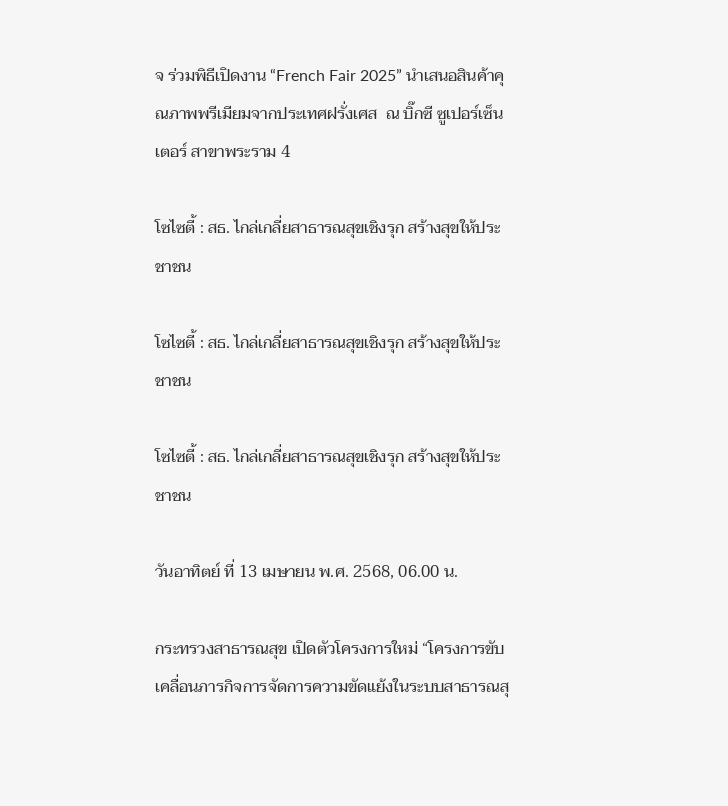จ ร่วมพิธีเปิดงาน “French Fair 2025” นำเสนอสินค้าคุณภาพพรีเมียมจากประเทศฝรั่งเศส  ณ บิ๊กซี ซูเปอร์เซ็นเตอร์ สาขาพระราม 4

โซไซตี้ : สธ. ไกล่เกลี่ยสาธารณสุขเชิงรุก สร้างสุขให้ประชาชน

โซไซตี้ : สธ. ไกล่เกลี่ยสาธารณสุขเชิงรุก สร้างสุขให้ประชาชน

โซไซตี้ : สธ. ไกล่เกลี่ยสาธารณสุขเชิงรุก สร้างสุขให้ประชาชน

วันอาทิตย์ ที่ 13 เมษายน พ.ศ. 2568, 06.00 น.

กระทรวงสาธารณสุข เปิดตัวโครงการใหม่ “โครงการขับเคลื่อนภารกิจการจัดการความขัดแย้งในระบบสาธารณสุ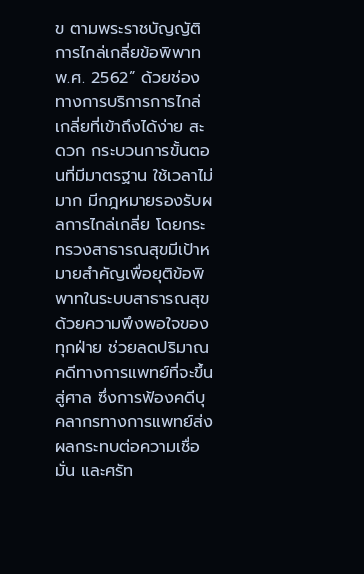ข ตามพระราชบัญญัติการไกล่เกลี่ยข้อพิพาท พ.ศ. 2562” ด้วยช่องทางการบริการการไกล่เกลี่ยที่เข้าถึงได้ง่าย สะดวก กระบวนการขั้นตอนที่มีมาตรฐาน ใช้เวลาไม่มาก มีกฎหมายรองรับผลการไกล่เกลี่ย โดยกระทรวงสาธารณสุขมีเป้าหมายสำคัญเพื่อยุติข้อพิพาทในระบบสาธารณสุขด้วยความพึงพอใจของทุกฝ่าย ช่วยลดปริมาณคดีทางการแพทย์ที่จะขึ้นสู่ศาล ซึ่งการฟ้องคดีบุคลากรทางการแพทย์ส่งผลกระทบต่อความเชื่อมั่น และศรัท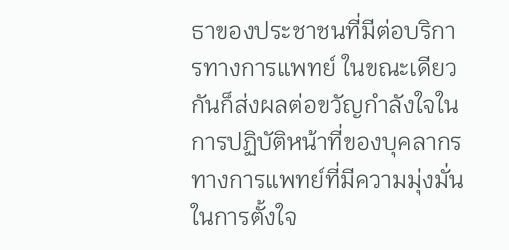ธาของประชาชนที่มีต่อบริการทางการแพทย์ ในขณะเดียวกันก็ส่งผลต่อขวัญกำลังใจในการปฏิบัติหน้าที่ของบุคลากรทางการแพทย์ที่มีความมุ่งมั่นในการตั้งใจ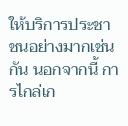ให้บริการประชาชนอย่างมากเช่นกัน นอกจากนี้ การไกล่เก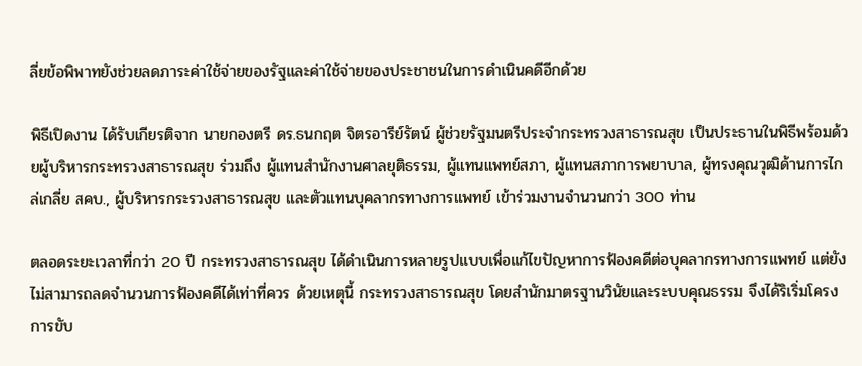ลี่ยข้อพิพาทยังช่วยลดภาระค่าใช้จ่ายของรัฐและค่าใช้จ่ายของประชาชนในการดำเนินคดีอีกด้วย

พิธีเปิดงาน ได้รับเกียรติจาก นายกองตรี ดร.ธนกฤต จิตรอารีย์รัตน์ ผู้ช่วยรัฐมนตรีประจำกระทรวงสาธารณสุข เป็นประธานในพิธีพร้อมด้วยผู้บริหารกระทรวงสาธารณสุข ร่วมถึง ผู้แทนสำนักงานศาลยุติธรรม, ผู้แทนแพทย์สภา, ผู้แทนสภาการพยาบาล, ผู้ทรงคุณวุฒิด้านการไกล่เกลี่ย สคบ., ผู้บริหารกระรวงสาธารณสุข และตัวแทนบุคลากรทางการแพทย์ เข้าร่วมงานจำนวนกว่า 300 ท่าน

ตลอดระยะเวลาที่กว่า 20 ปี กระทรวงสาธารณสุข ได้ดำเนินการหลายรูปแบบเพื่อแก้ไขปัญหาการฟ้องคดีต่อบุคลากรทางการแพทย์ แต่ยังไม่สามารถลดจำนวนการฟ้องคดีได้เท่าที่ควร ด้วยเหตุนี้ กระทรวงสาธารณสุข โดยสำนักมาตรฐานวินัยและระบบคุณธรรม จึงได้ริเริ่มโครงการขับ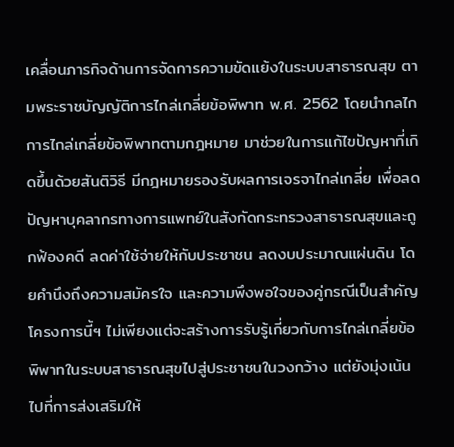เคลื่อนภารกิจด้านการจัดการความขัดแย้งในระบบสาธารณสุข ตามพระราชบัญญัติการไกล่เกลี่ยข้อพิพาท พ.ศ. 2562 โดยนำกลไกการไกล่เกลี่ยข้อพิพาทตามกฎหมาย มาช่วยในการแก้ไขปัญหาที่เกิดขึ้นด้วยสันติวิธี มีกฎหมายรองรับผลการเจรจาไกล่เกลี่ย เพื่อลดปัญหาบุคลากรทางการแพทย์ในสังกัดกระทรวงสาธารณสุขและถูกฟ้องคดี ลดค่าใช้จ่ายให้กับประชาชน ลดงบประมาณแผ่นดิน โดยคำนึงถึงความสมัครใจ และความพึงพอใจของคู่กรณีเป็นสำคัญ โครงการนี้ฯ ไม่เพียงแต่จะสร้างการรับรู้เกี่ยวกับการไกล่เกลี่ยข้อพิพาทในระบบสาธารณสุขไปสู่ประชาชนในวงกว้าง แต่ยังมุ่งเน้นไปที่การส่งเสริมให้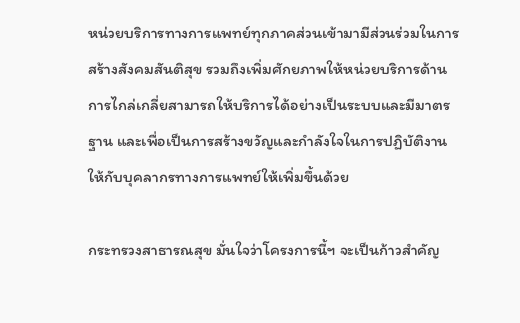หน่วยบริการทางการแพทย์ทุกภาคส่วนเข้ามามีส่วนร่วมในการสร้างสังคมสันติสุข รวมถึงเพิ่มศักยภาพให้หน่วยบริการด้านการไกล่เกลี่ยสามารถให้บริการได้อย่างเป็นระบบและมีมาตรฐาน และเพื่อเป็นการสร้างขวัญและกำลังใจในการปฏิบัติงานให้กับบุคลากรทางการแพทย์ให้เพิ่มขึ้นด้วย

กระทรวงสาธารณสุข มั่นใจว่าโครงการนี้ฯ จะเป็นก้าวสำคัญ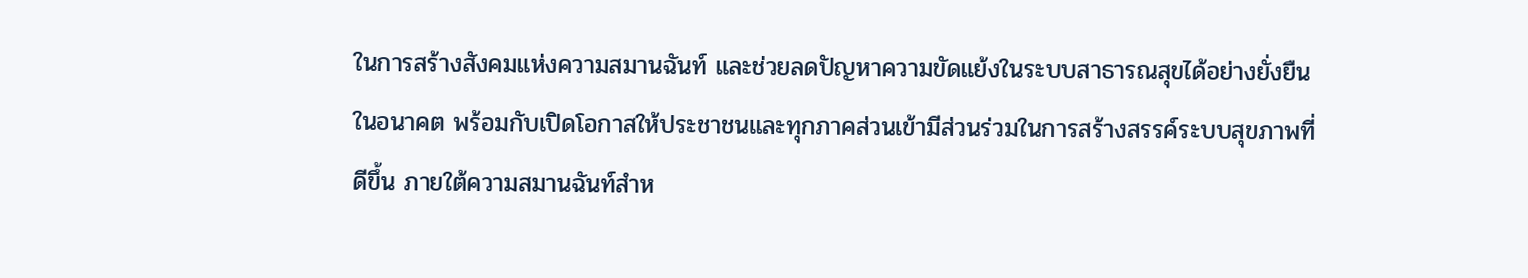ในการสร้างสังคมแห่งความสมานฉันท์ และช่วยลดปัญหาความขัดแย้งในระบบสาธารณสุขได้อย่างยั่งยืนในอนาคต พร้อมกับเปิดโอกาสให้ประชาชนและทุกภาคส่วนเข้ามีส่วนร่วมในการสร้างสรรค์ระบบสุขภาพที่ดีขึ้น ภายใต้ความสมานฉันท์สำห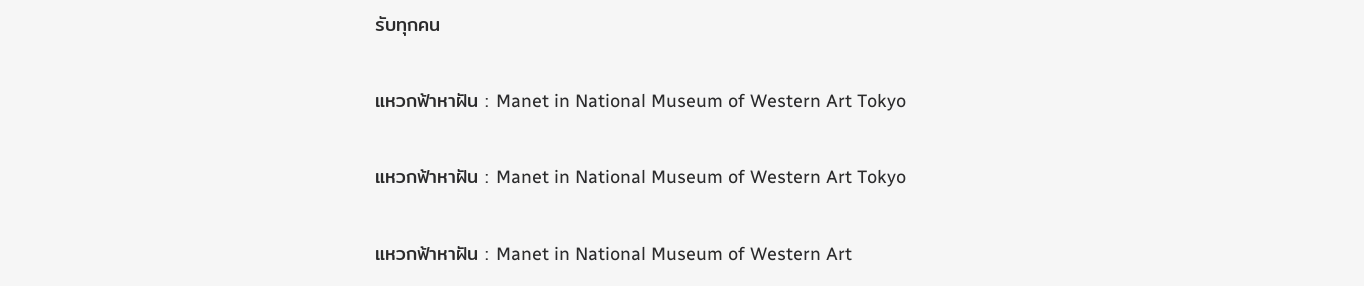รับทุกคน

แหวกฟ้าหาฝัน : Manet in National Museum of Western Art Tokyo

แหวกฟ้าหาฝัน : Manet in National Museum of Western Art Tokyo

แหวกฟ้าหาฝัน : Manet in National Museum of Western Art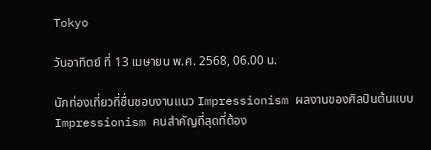Tokyo

วันอาทิตย์ ที่ 13 เมษายน พ.ศ. 2568, 06.00 น.

นักท่องเที่ยวที่ชื่นชอบงานแนว Impressionism ผลงานของศิลปินต้นแบบ Impressionism คนสำคัญที่สุดที่ต้อง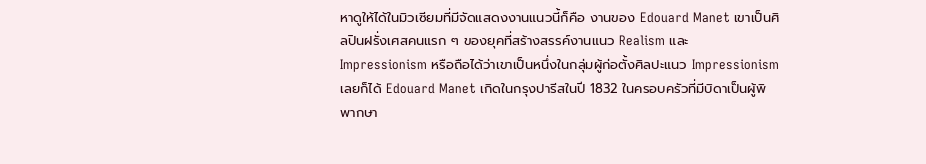หาดูให้ได้ในมิวเซียมที่มีจัดแสดงงานแนวนี้ก็คือ งานของ Edouard Manet เขาเป็นศิลปินฝรั่งเศสคนแรก ๆ ของยุคที่สร้างสรรค์งานแนว Realism และ Impressionism หรือถือได้ว่าเขาเป็นหนึ่งในกลุ่มผู้ก่อตั้งศิลปะแนว Impressionism เลยก็ได้ Edouard Manet เกิดในกรุงปารีสในปี 1832 ในครอบครัวที่มีบิดาเป็นผู้พิพากษา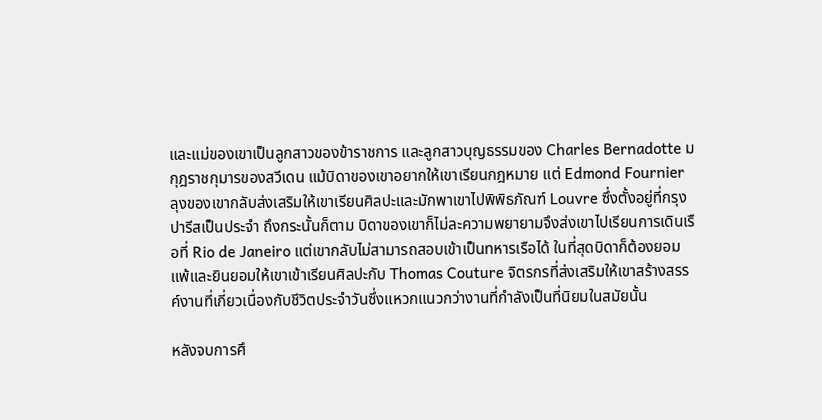และแม่ของเขาเป็นลูกสาวของข้าราชการ และลูกสาวบุญธรรมของ Charles Bernadotte มกุฎราชกุมารของสวีเดน แม้บิดาของเขาอยากให้เขาเรียนกฎหมาย แต่ Edmond Fournier ลุงของเขากลับส่งเสริมให้เขาเรียนศิลปะและมักพาเขาไปพิพิธภัณฑ์ Louvre ซึ่งตั้งอยู่ที่กรุงปารีสเป็นประจำ ถึงกระนั้นก็ตาม บิดาของเขาก็ไม่ละความพยายามจึงส่งเขาไปเรียนการเดินเรือที่ Rio de Janeiro แต่เขากลับไม่สามารถสอบเข้าเป็นทหารเรือได้ ในที่สุดบิดาก็ต้องยอมแพ้และยินยอมให้เขาเข้าเรียนศิลปะกับ Thomas Couture จิตรกรที่ส่งเสริมให้เขาสร้างสรรค์งานที่เกี่ยวเนื่องกับชีวิตประจำวันซึ่งแหวกแนวกว่างานที่กำลังเป็นที่นิยมในสมัยนั้น

หลังจบการศึ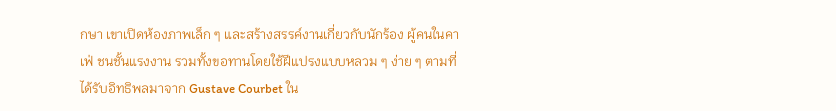กษา เขาเปิดห้องภาพเล็ก ๆ และสร้างสรรค์งานเกี่ยวกับนักร้อง ผู้คนในคาเฟ่ ชนชั้นแรงงาน รวมทั้งขอทานโดยใช้ฝีแปรงแบบหลวม ๆ ง่าย ๆ ตามที่ได้รับอิทธิพลมาจาก Gustave Courbet ใน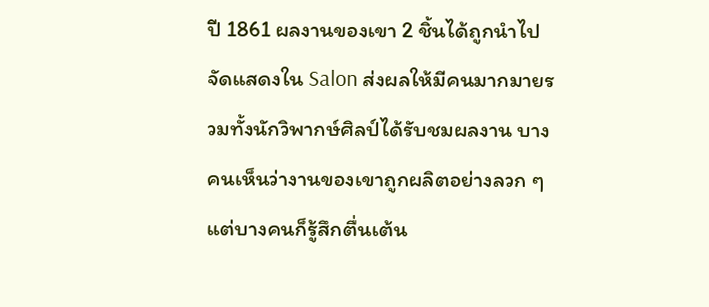ปี 1861 ผลงานของเขา 2 ชิ้นได้ถูกนำไปจัดแสดงใน Salon ส่งผลให้มีคนมากมายรวมทั้งนักวิพากษ์ศิลป์ได้รับชมผลงาน บางคนเห็นว่างานของเขาถูกผลิตอย่างลวก ๆ แต่บางคนก็รู้สึกตื่นเต้น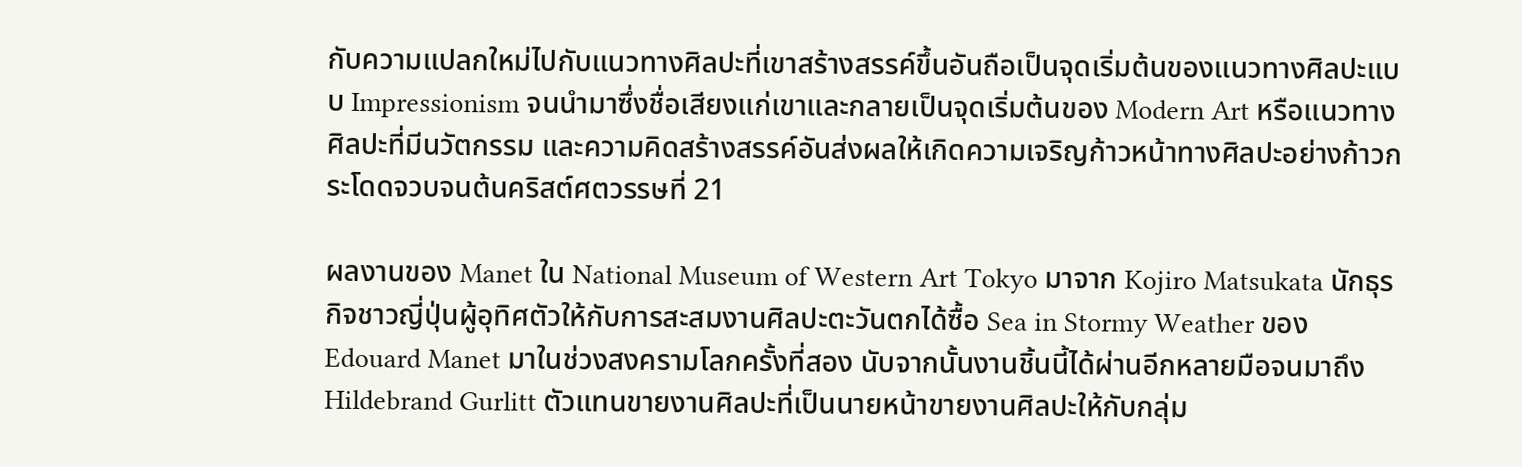กับความแปลกใหม่ไปกับแนวทางศิลปะที่เขาสร้างสรรค์ขึ้นอันถือเป็นจุดเริ่มต้นของแนวทางศิลปะแบบ Impressionism จนนำมาซึ่งชื่อเสียงแก่เขาและกลายเป็นจุดเริ่มต้นของ Modern Art หรือแนวทางศิลปะที่มีนวัตกรรม และความคิดสร้างสรรค์อันส่งผลให้เกิดความเจริญก้าวหน้าทางศิลปะอย่างก้าวกระโดดจวบจนต้นคริสต์ศตวรรษที่ 21

ผลงานของ Manet ใน National Museum of Western Art Tokyo มาจาก Kojiro Matsukata นักธุรกิจชาวญี่ปุ่นผู้อุทิศตัวให้กับการสะสมงานศิลปะตะวันตกได้ซื้อ Sea in Stormy Weather ของ Edouard Manet มาในช่วงสงครามโลกครั้งที่สอง นับจากนั้นงานชิ้นนี้ได้ผ่านอีกหลายมือจนมาถึง Hildebrand Gurlitt ตัวแทนขายงานศิลปะที่เป็นนายหน้าขายงานศิลปะให้กับกลุ่ม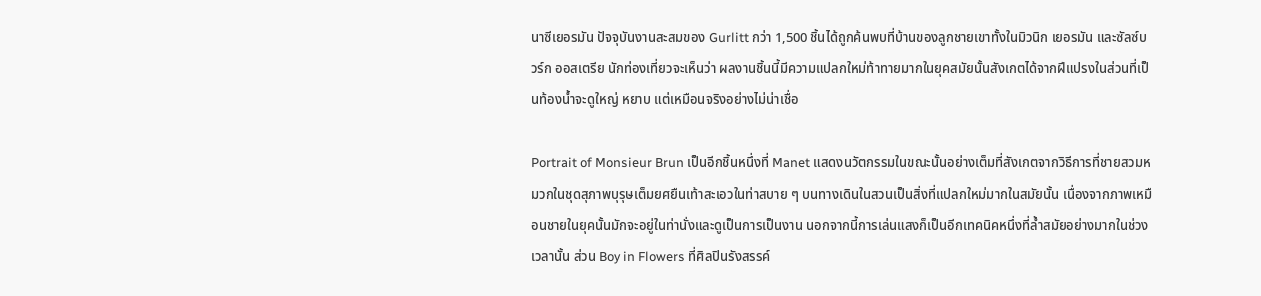นาซีเยอรมัน ปัจจุบันงานสะสมของ Gurlitt กว่า 1,500 ชิ้นได้ถูกค้นพบที่บ้านของลูกชายเขาทั้งในมิวนิก เยอรมัน และซัลซ์บวร์ก ออสเตรีย นักท่องเที่ยวจะเห็นว่า ผลงานชิ้นนี้มีความแปลกใหม่ท้าทายมากในยุคสมัยนั้นสังเกตได้จากฝีแปรงในส่วนที่เป็นท้องน้ำจะดูใหญ่ หยาบ แต่เหมือนจริงอย่างไม่น่าเชื่อ

Portrait of Monsieur Brun เป็นอีกชิ้นหนึ่งที่ Manet แสดงนวัตกรรมในขณะนั้นอย่างเต็มที่สังเกตจากวิธีการที่ชายสวมหมวกในชุดสุภาพบุรุษเต็มยศยืนเท้าสะเอวในท่าสบาย ๆ บนทางเดินในสวนเป็นสิ่งที่แปลกใหม่มากในสมัยนั้น เนื่องจากภาพเหมือนชายในยุคนั้นมักจะอยู่ในท่านั่งและดูเป็นการเป็นงาน นอกจากนี้การเล่นแสงก็เป็นอีกเทคนิคหนึ่งที่ล้ำสมัยอย่างมากในช่วงเวลานั้น ส่วน Boy in Flowers ที่ศิลปินรังสรรค์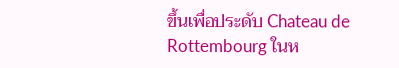ขึ้นเพื่อประดับ Chateau de Rottembourg ในห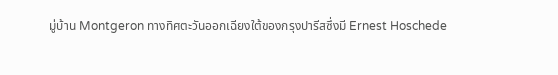มู่บ้าน Montgeron ทางทิศตะวันออกเฉียงใต้ของกรุงปารีสซึ่งมี Ernest Hoschede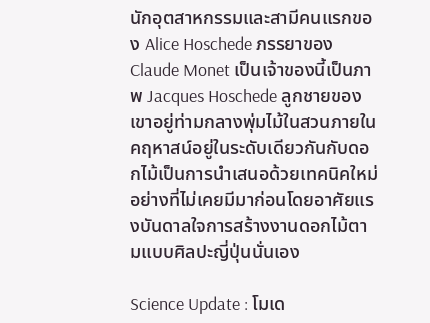นักอุตสาหกรรมและสามีคนแรกของ Alice Hoschede ภรรยาของ Claude Monet เป็นเจ้าของนี้เป็นภาพ Jacques Hoschede ลูกชายของเขาอยู่ท่ามกลางพุ่มไม้ในสวนภายในคฤหาสน์อยู่ในระดับเดียวกันกับดอกไม้เป็นการนำเสนอด้วยเทคนิคใหม่อย่างที่ไม่เคยมีมาก่อนโดยอาศัยแรงบันดาลใจการสร้างงานดอกไม้ตามแบบศิลปะญี่ปุ่นนั่นเอง

Science Update : โมเด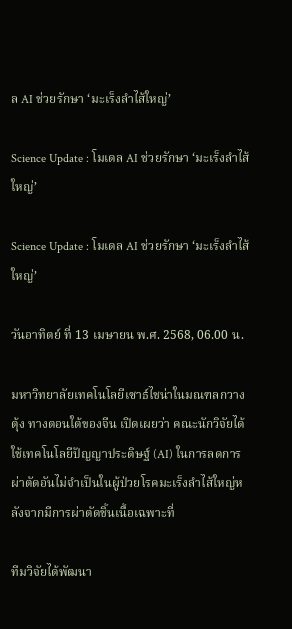ล AI ช่วยรักษา ‘มะเร็งลำไส้ใหญ่’

Science Update : โมเดล AI ช่วยรักษา ‘มะเร็งลำไส้ใหญ่’

Science Update : โมเดล AI ช่วยรักษา ‘มะเร็งลำไส้ใหญ่’

วันอาทิตย์ ที่ 13 เมษายน พ.ศ. 2568, 06.00 น.

มหาวิทยาลัยเทคโนโลยีเซาธ์ไชน่าในมณฑลกวางตุ้ง ทางตอนใต้ของจีน เปิดเผยว่า คณะนักวิจัยได้ใช้เทคโนโลยีปัญญาประดิษฐ์ (AI) ในการลดการผ่าตัดอันไม่จำเป็นในผู้ป่วยโรคมะเร็งลำไส้ใหญ่หลังจากมีการผ่าตัดชิ้นเนื้อเฉพาะที่

ทีมวิจัยได้พัฒนา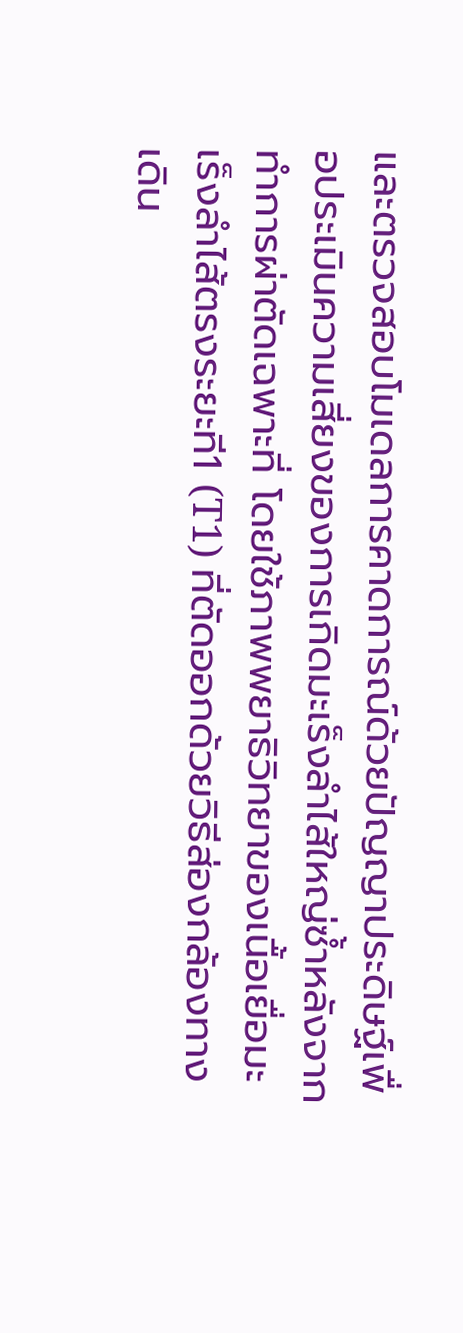และตรวจสอบโมเดลการคาดการณ์ด้วยปัญญาประดิษฐ์เพื่อประเมินความเสี่ยงของการเกิดมะเร็งลำไส้ใหญ่ซ้ำหลังจากทำการผ่าตัดเฉพาะที่ โดยใช้ภาพพยาธิวิทยาของเนื้อเยื่อมะเร็งลำไส้ตรงระยะที1 (T1) ที่ตัดออกด้วยวิธีส่องกล้องทางเดิน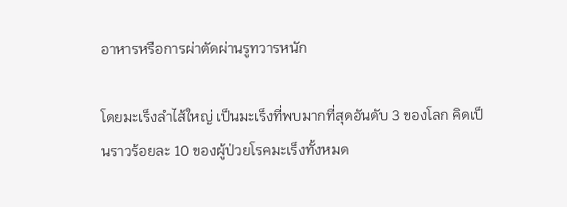อาหารหรือการผ่าตัดผ่านรูทวารหนัก

โดยมะเร็งลำไส้ใหญ่ เป็นมะเร็งที่พบมากที่สุดอันดับ 3 ของโลก คิดเป็นราวร้อยละ 10 ของผู้ป่วยโรคมะเร็งทั้งหมด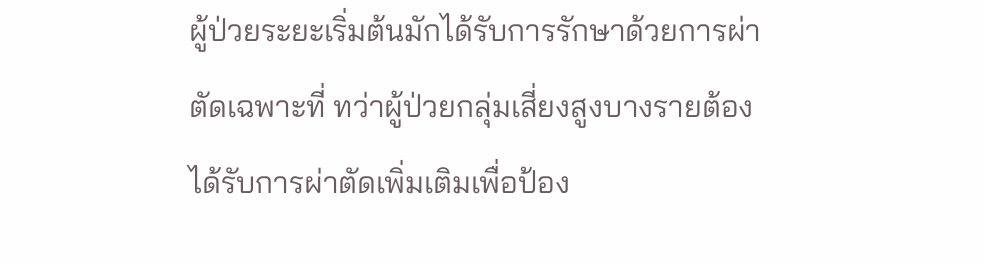ผู้ป่วยระยะเริ่มต้นมักได้รับการรักษาด้วยการผ่าตัดเฉพาะที่ ทว่าผู้ป่วยกลุ่มเสี่ยงสูงบางรายต้องได้รับการผ่าตัดเพิ่มเติมเพื่อป้อง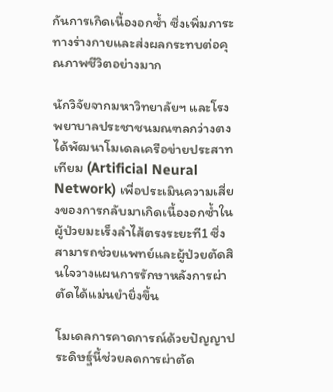กันการเกิดเนื้องอกซ้ำ ซึ่งเพิ่มภาระทางร่างกายและส่งผลกระทบต่อคุณภาพชีวิตอย่างมาก

นักวิจัยจากมหาวิทยาลัยฯ และโรงพยาบาลประชาชนมณฑลกว่างตงได้พัฒนาโมเดลเครือข่ายประสาทเทียม (Artificial Neural Network) เพื่อประเมินความเสี่ยงของการกลับมาเกิดเนื้องอกซ้ำในผู้ป่วยมะเร็งลำไส้ตรงระยะที1 ซึ่งสามารถช่วยแพทย์และผู้ป่วยตัดสินใจวางแผนการรักษาหลังการผ่าตัดได้แม่นยำยิ่งขึ้น

โมเดลการคาดการณ์ด้วยปัญญาประดิษฐ์นี้ช่วยลดการผ่าตัด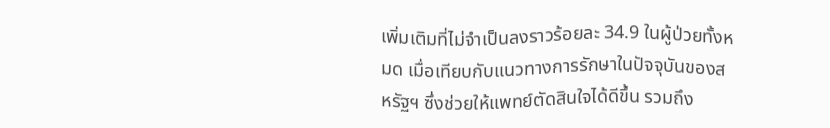เพิ่มเติมที่ไม่จำเป็นลงราวร้อยละ 34.9 ในผู้ป่วยทั้งหมด เมื่อเทียบกับแนวทางการรักษาในปัจจุบันของสหรัฐฯ ซึ่งช่วยให้แพทย์ตัดสินใจได้ดีขึ้น รวมถึง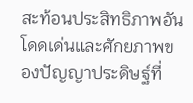สะท้อนประสิทธิภาพอันโดดเด่นและศักยภาพของปัญญาประดิษฐ์ที่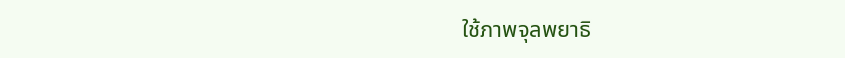ใช้ภาพจุลพยาธิ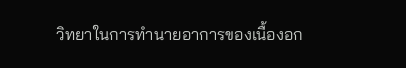วิทยาในการทำนายอาการของเนื้องอก